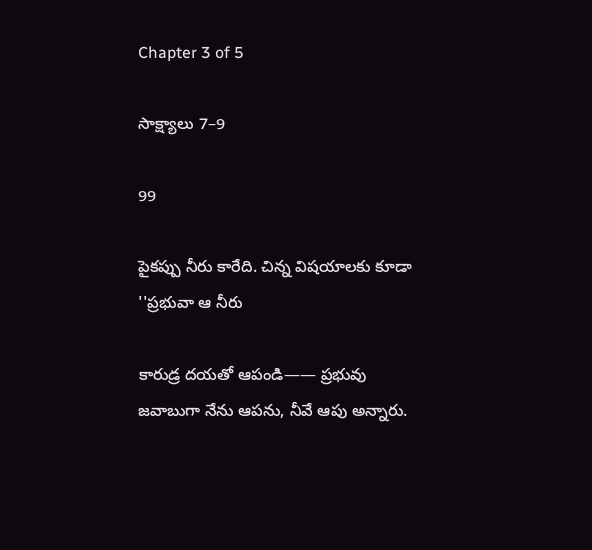Chapter 3 of 5

సాక్ష్యాలు 7–9

99

పైకప్పు నీరు కారేది. చిన్న విషయాలకు కూడా ''ప్రభువా ఆ నీరు

కారుడ్ర దయతో ఆపండి—— ప్రభువు జవాబుగా నేను ఆపను, నీవే ఆపు అన్నారు.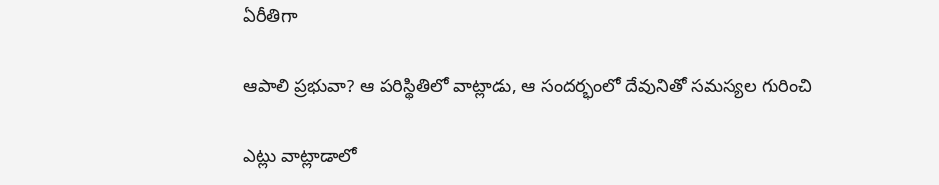ఏరీతిగా

ఆపాలి ప్రభువా? ఆ పరిస్థితిలో వాట్లాడు, ఆ సందర్భంలో దేవునితో సమస్యల గురించి

ఎట్లు వాట్లాడాలో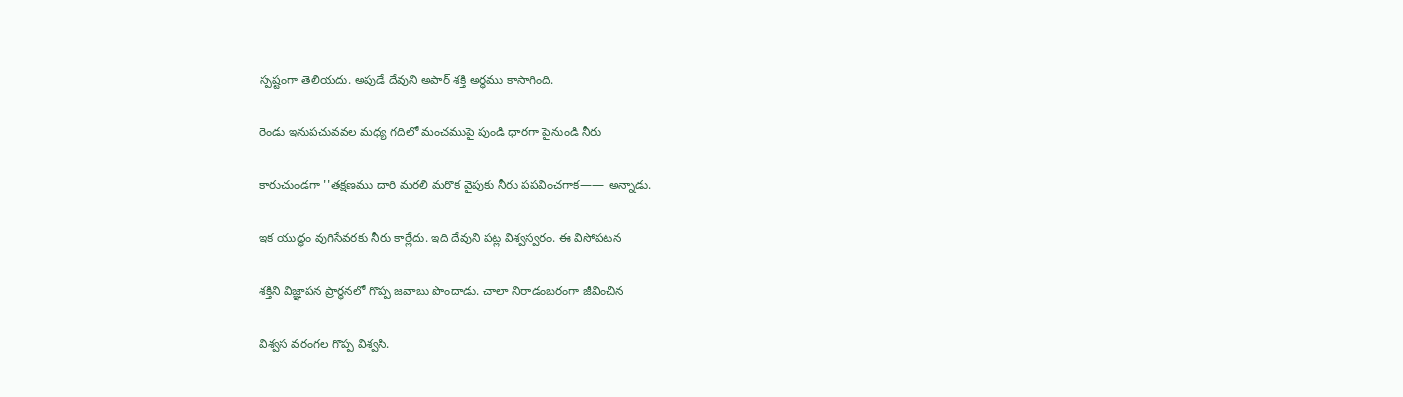స్పష్టంగా తెలియదు. అపుడే దేవుని అపార్ శక్తి అర్ధము కాసాగింది.

రెండు ఇనుపచువవల మధ్య గదిలో మంచముపై పుండి ధారగా పైనుండి నీరు

కారుచుండగా ''తక్షణము దారి మరలి మరొక వైపుకు నీరు పపవించగాక—— అన్నాడు.

ఇక యుద్ధం వుగిసేవరకు నీరు కార్లేదు. ఇది దేవుని పట్ల విశ్వస్వరం. ఈ విసోపటన

శక్తిని విజ్ఞాపన ప్రార్ధనలో గొప్ప జవాబు పొందాడు. చాలా నిరాడంబరంగా జీవించిన

విశ్వస వరంగల గొప్ప విశ్వసి.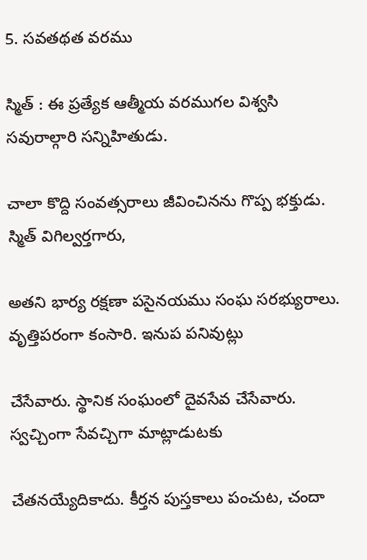5. సవతథత వరము

స్మిత్ : ఈ ప్రత్యేక ఆత్మీయ వరముగల విశ్వసి సవురాల్గారి సన్నిహితుడు.

చాలా కొద్ది సంవత్సరాలు జీవించినను గొప్ప భక్తుడు. స్మిత్ విగిల్వర్తగారు,

అతని భార్య రక్షణా పసైనయము సంఘ సరభ్యురాలు. వృత్తిపరంగా కంసారి. ఇనుప పనివుట్లు

చేసేవారు. స్థానిక సంఘంలో దైవసేవ చేసేవారు. స్వచ్చింగా సేవచ్చిగా మాట్లాడుటకు

చేతనయ్యేదికాదు. కీర్తన పుస్తకాలు పంచుట, చందా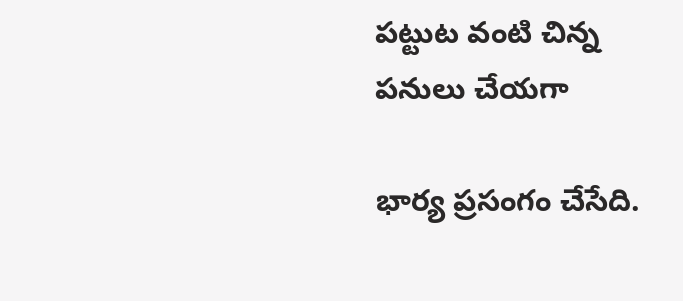పట్టుట వంటి చిన్న పనులు చేయగా

భార్య ప్రసంగం చేసేది.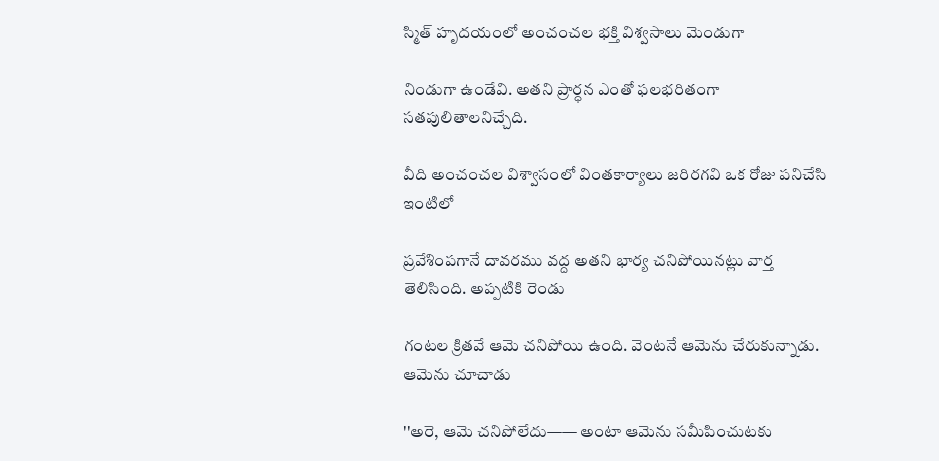స్మిత్ హృదయంలో అంచంచల భక్తి విశ్వసాలు మెండుగా

నిండుగా ఉండేవి. అతని ప్రార్ధన ఎంతో ఫలభరితంగా సతపులితాలనిచ్చేది.

వీది అంచంచల విశ్వాసంలో వింతకార్యాలు జరిరగవి ఒక రోజు పనిచేసి ఇంటిలో

ప్రవేశింపగానే దావరము వద్ద అతని భార్య చనిపోయినట్లు వార్త తెలిసింది. అప్పటికి రెండు

గంటల క్రితవే ఆమె చనిపోయి ఉంది. వెంటనే ఆమెను చేరుకున్నాడు. ఆమెను చూచాడు

''అరె, ఆమె చనిపోలేదు—— అంటా ఆమెను సమీపించుటకు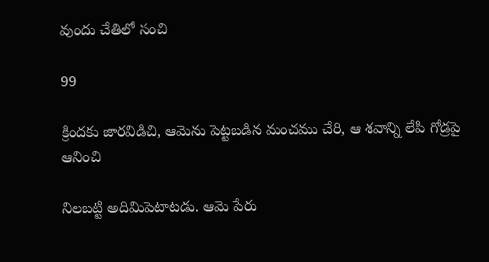వుందు చేతిలో సంచి

99

క్రిందకు జారవిడిచి, ఆమెను పెట్టబడిన మంచము చేరి, ఆ శవాన్ని లేపి గోడ్రపై ఆనించి

నిలబట్టి అదిమిపెటాటడు. ఆమె పేరు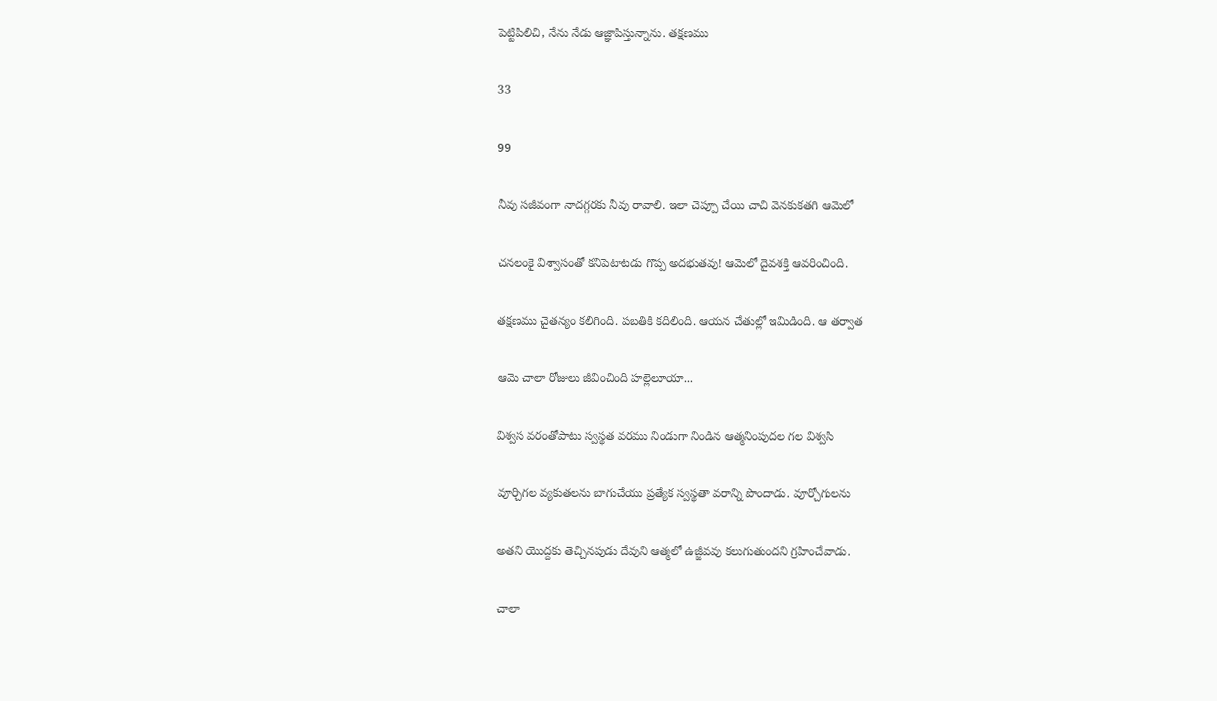పెట్టిపిలిచి, నేను నేడు ఆజ్ఞాపిస్తున్నాను. తక్షణము

33

99

నీవు సజీవంగా నాదగ్గరకు నీవు రావాలి. ఇలా చెప్పూ చేయి చాచి వెనకుకతగి ఆమెలో

చనలంకై విశ్వాసంతో కనిపెటాటడు గొప్ప అదభుతవు! ఆమెలో దైవశక్తి ఆవరించింది.

తక్షణము చైతన్యం కలిగింది. పబతికి కదిలింది. ఆయన చేతుల్లో ఇమిడింది. ఆ తర్వాత

ఆమె చాలా రోజులు జీవించింది హల్లెలూయా...

విశ్వస వరంతోపాటు స్వస్థత వరము నిండుగా నిండిన ఆత్మనింపుదల గల విశ్వసి

వూర్చిగల వ్యకుతలను బాగుచేయు ప్రత్యేక స్వస్థతా వరాన్ని పొందాడు. వూర్చోగులను

అతని యొద్దకు తెచ్చినపుడు దేవుని ఆత్మలో ఉజ్జీవవు కలుగుతుందని గ్రహించేవాడు.

చాలా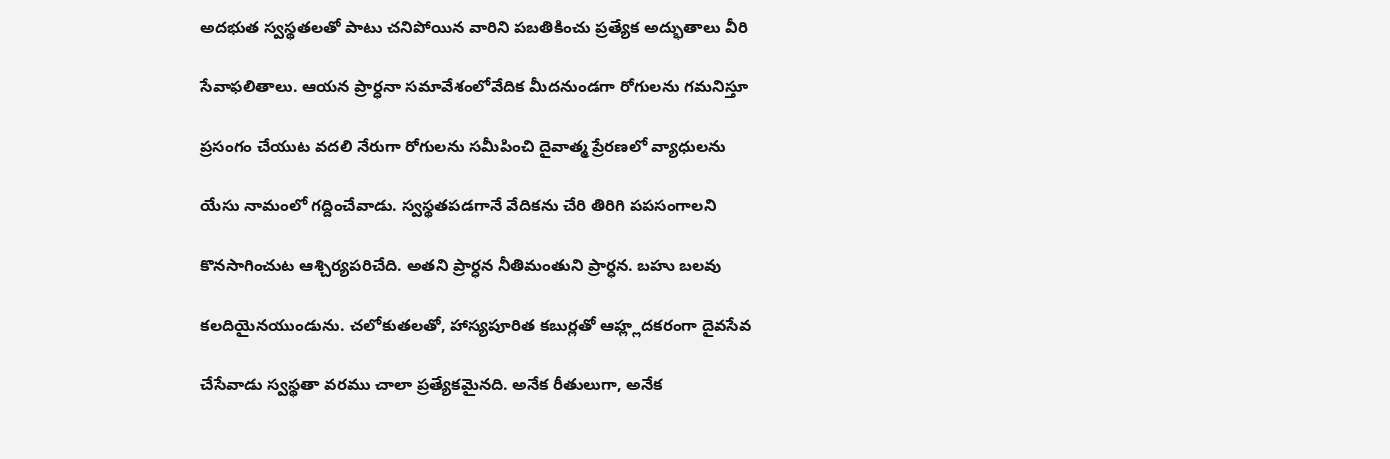అదభుత స్వస్థతలతో పాటు చనిపోయిన వారిని పబతికించు ప్రత్యేక అద్భుతాలు వీరి

సేవాఫలితాలు. ఆయన ప్రార్ధనా సమావేశంలోవేదిక మీదనుండగా రోగులను గమనిస్తూ

ప్రసంగం చేయుట వదలి నేరుగా రోగులను సమీపించి దైవాత్మ ప్రేరణలో వ్యాధులను

యేసు నామంలో గద్దించేవాడు. స్వస్థతపడగానే వేదికను చేరి తిరిగి పపసంగాలని

కొనసాగించుట ఆశ్చిర్యపరిచేది. అతని ప్రార్ధన నీతిమంతుని ప్రార్ధన. బహు బలవు

కలదియైనయుండును. చలోకుతలతో, హాస్యపూరిత కబుర్లతో ఆహ్ల్లదకరంగా దైవసేవ

చేసేవాడు స్వస్థతా వరము చాలా ప్రత్యేకమైనది. అనేక రీతులుగా, అనేక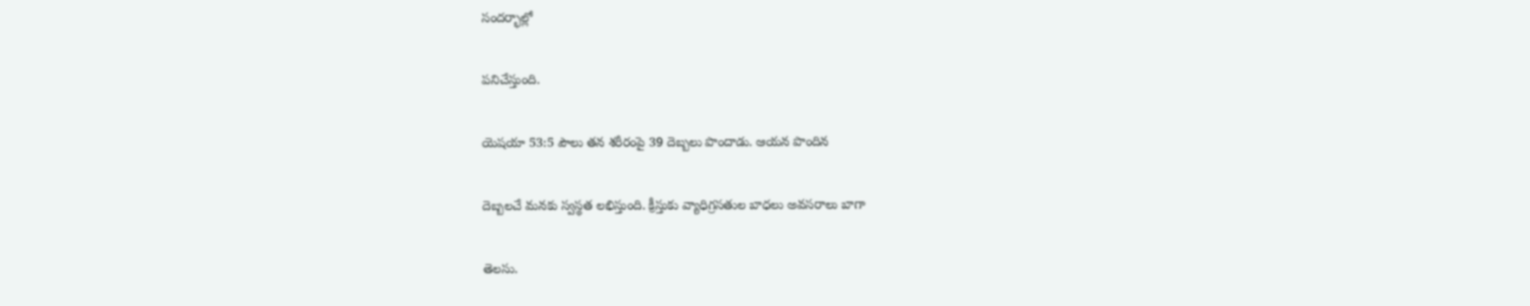సందర్భాల్లో

పనిచేస్తుంది.

యెషయా 53:5 పౌలు తన శరీరంపై 39 దెబ్బలు పొందాడు. ఆయన పొందిన

దెబ్బలచే మనకు స్వస్థత లభిస్తుంది. క్రీస్తుకు వ్యాధిగ్రసతుల బాధలు అవసరాలు బాగా

తెలసు.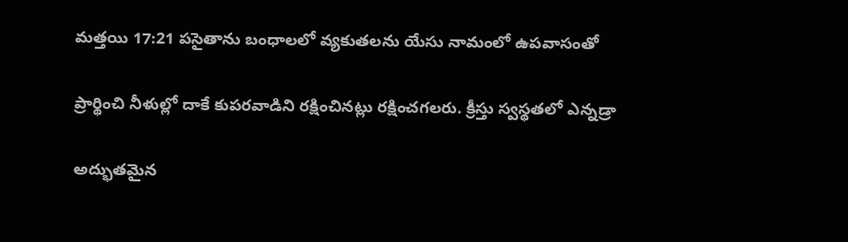మత్తయి 17:21 పసైతాను బంధాలలో వ్యకుతలను యేసు నామంలో ఉపవాసంతో

ప్రార్థించి నీళుల్లో దాకే కుపరవాడిని రక్షించినట్లు రక్షించగలరు. క్రీస్తు స్వస్థతలో ఎన్నడ్రా

అద్భుతమైన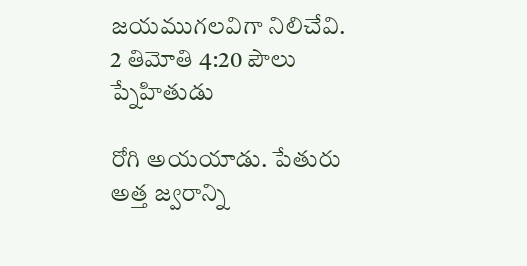జయముగలవిగా నిలిచేవి. 2 తిమోతి 4:20 పౌలు ప్నేహితుడు

రోగి అయయాడు. పేతురు అత్త జ్వరాన్ని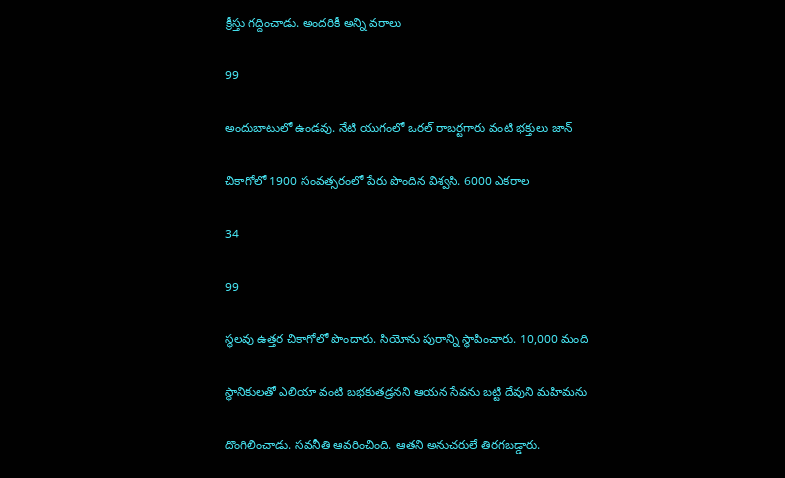క్రీస్తు గద్దించాడు. అందరికీ అన్ని వరాలు

99

అందుబాటులో ఉండవు. నేటి యుగంలో ఒరల్ రాబర్టగారు వంటి భక్తులు జాన్

చికాగోలో 1900 సంవత్సరంలో పేరు పొందిన విశ్వసి. 6000 ఎకరాల

34

99

స్థలవు ఉత్తర చికాగోలో పొందారు. సియోను పురాన్ని స్థాపించారు. 10,000 మంది

స్థానికులతో ఎలియా వంటి బభకుతడ్రనని ఆయన సేవను బట్టి దేవుని మహిమను

దొంగిలించాడు. సవనీతి ఆవరించింది. ఆతని అనుచరులే తిరగబడ్డారు.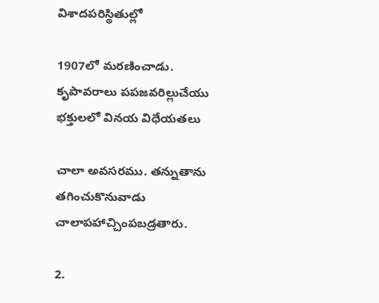విశాదపరిస్థితుల్లో

1907లో మరణించాడు. కృపావరాలు పపజవరిల్లుచేయు భక్తులలో వినయ విధేయతలు

చాలా అవసరము. తన్నుతాను తగించుకొనువాడు చాలాపహాచ్చింపబడ్రతారు.

2.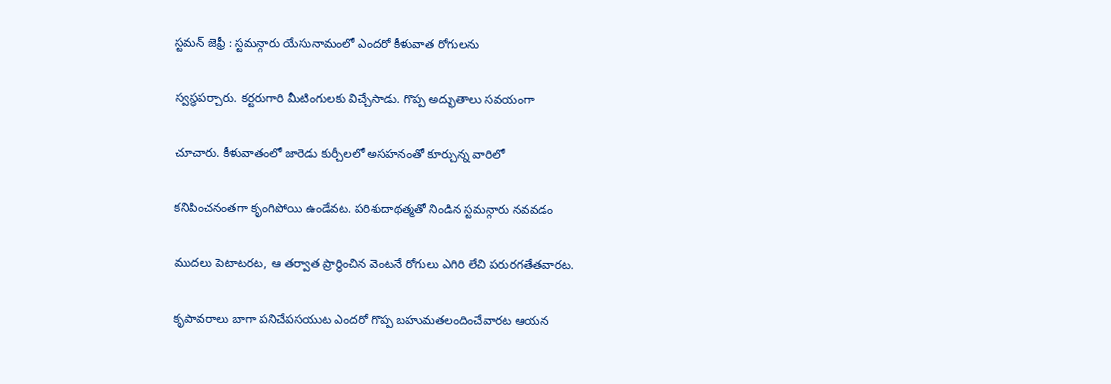స్టమన్ జెఫ్రీ : స్టమన్గారు యేసునామంలో ఎందరో కీళువాత రోగులను

స్వస్థపర్చారు. కర్టరుగారి మీటింగులకు విచ్చేసాడు. గొప్ప అద్భుతాలు సవయంగా

చూచారు. కీళువాతంలో జారెడు కుర్చీలలో అసహనంతో కూర్చున్న వారిలో

కనిపించనంతగా కృంగిపోయి ఉండేవట. పరిశుదాథత్మతో నిండిన స్టమన్గారు నవవడం

ముదలు పెటాటరట, ఆ తర్వాత ప్రార్థించిన వెంటనే రోగులు ఎగిరి లేచి పరురగతేతవారట.

కృపావరాలు బాగా పనిచేపసయుట ఎందరో గొప్ప బహుమతలందించేవారట ఆయన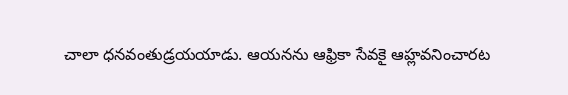చాలా ధనవంతుడ్రయయాడు. ఆయనను ఆఫ్రికా సేవకై ఆహ్లవనించారట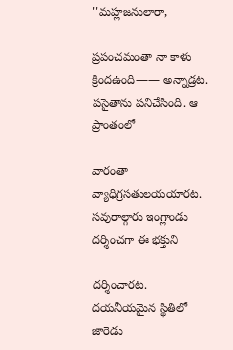''మహ్లజనులారా,

ప్రపంచమంతా నా కాళు క్రిందఉంది—— అన్నాడ్రట. పసైతాను పనిచేసింది. ఆ ప్రాంతంలో

వారంతా వ్యాధిగ్రసతులయయారట. సవురాల్గారు ఇంగ్లాండు దర్శించగా ఈ భక్తుని

దర్శించారట. దయనీయమైన స్థితిలో జారెడు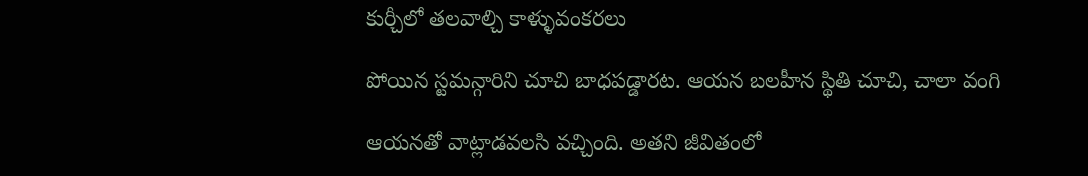కుర్చీలో తలవాల్చి కాళ్ళువంకరలు

పోయిన స్టమన్గారిని చూచి బాధపడ్డారట. ఆయన బలహీన స్థితి చూచి, చాలా వంగి

ఆయనతో వాట్లాడవలసి వచ్చింది. అతని జీవితంలో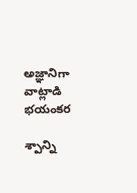అజ్ఞానిగా వాట్లాడి భయంకర

శ్పాన్ని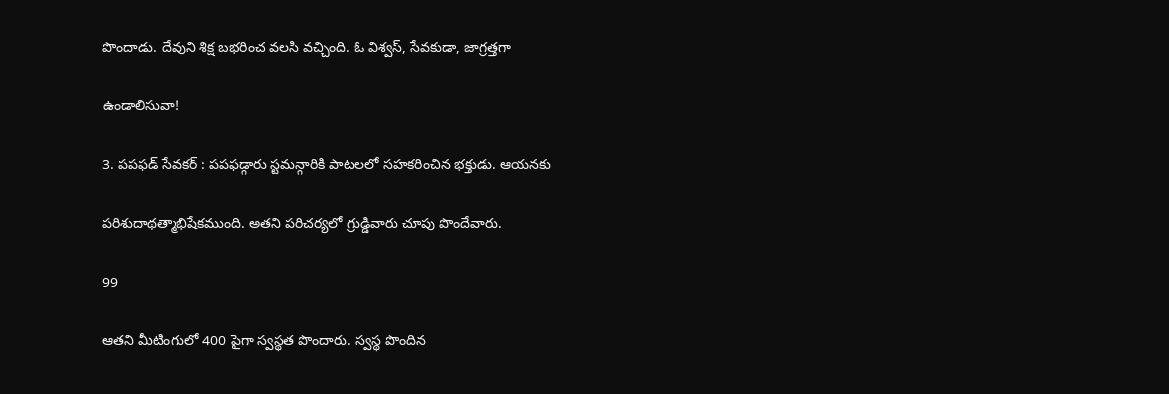పొందాడు. దేవుని శిక్ష బభరించ వలసి వచ్చింది. ఓ విశ్వస్, సేవకుడా, జాగ్రత్తగా

ఉండాలిసువా!

3. పపఫడ్ సేవకర్ : పపఫడ్గారు స్టమన్గారికి పాటలలో సహకరించిన భక్తుడు. ఆయనకు

పరిశుదాథత్మాభిషేకముంది. అతని పరిచర్యలో గ్రుడ్డివారు చూపు పొందేవారు.

99

ఆతని మీటింగులో 400 పైగా స్వస్థత పొందారు. స్వస్థ పొందిన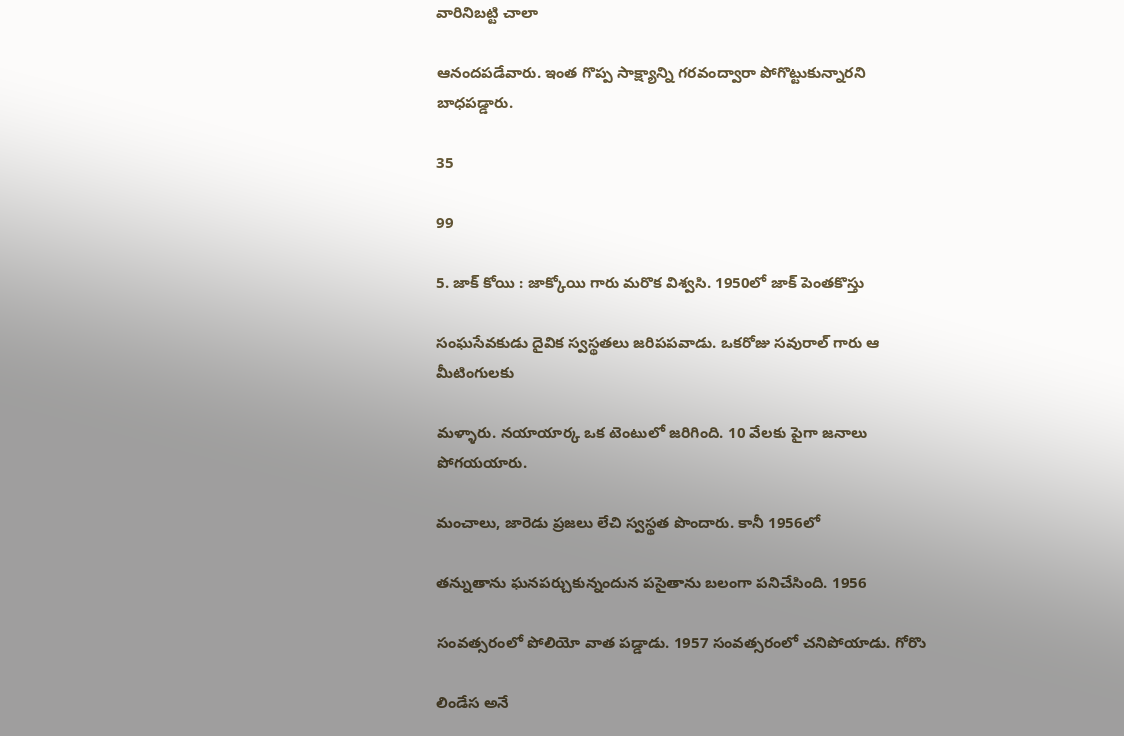వారినిబట్టి చాలా

ఆనందపడేవారు. ఇంత గొప్ప సాక్ష్యాన్ని గరవంద్వారా పోగొట్టుకున్నారని బాధపడ్డారు.

35

99

5. జాక్ కోయి : జాక్కోయి గారు మరొక విశ్వసి. 1950లో జాక్ పెంతకొస్తు

సంఘసేవకుడు దైవిక స్వస్థతలు జరిపపవాడు. ఒకరోజు సవురాల్ గారు ఆ మీటింగులకు

మళ్ళారు. నయాయార్క ఒక టెంటులో జరిగింది. 10 వేలకు పైగా జనాలు పోగయయారు.

మంచాలు, జారెడు ప్రజలు లేచి స్వస్థత పొందారు. కానీ 1956లో

తన్నుతాను ఘనపర్చుకున్నందున పసైతాను బలంగా పనిచేసింది. 1956

సంవత్సరంలో పోలియో వాత పడ్డాడు. 1957 సంవత్సరంలో చనిపోయాడు. గోరొు

లిండేస అనే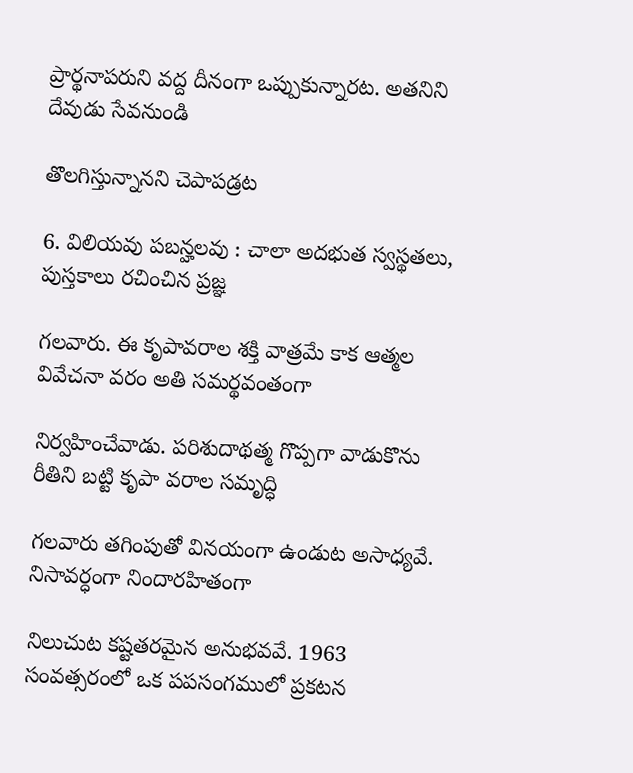ప్రార్థనాపరుని వద్ద దీనంగా ఒప్పుకున్నారట. అతనిని దేవుడు సేవనుండి

తొలగిస్తున్నానని చెపాపడ్రట

6. విలియవు పబన్హలవు : చాలా అదభుత స్వస్థతలు, పుస్తకాలు రచించిన ప్రజ్ఞ

గలవారు. ఈ కృపావరాల శక్తి వాత్రమే కాక ఆత్మల వివేచనా వరం అతి సమర్థవంతంగా

నిర్వహించేవాడు. పరిశుదాథత్మ గొప్పగా వాడుకొను రీతిని బట్టి కృపా వరాల సమృద్ధి

గలవారు తగింపుతో వినయంగా ఉండుట అసాధ్యవే. నిసావర్ధంగా నిందారహితంగా

నిలుచుట కష్టతరమైన అనుభవవే. 1963 సంవత్సరంలో ఒక పపసంగములో ప్రకటన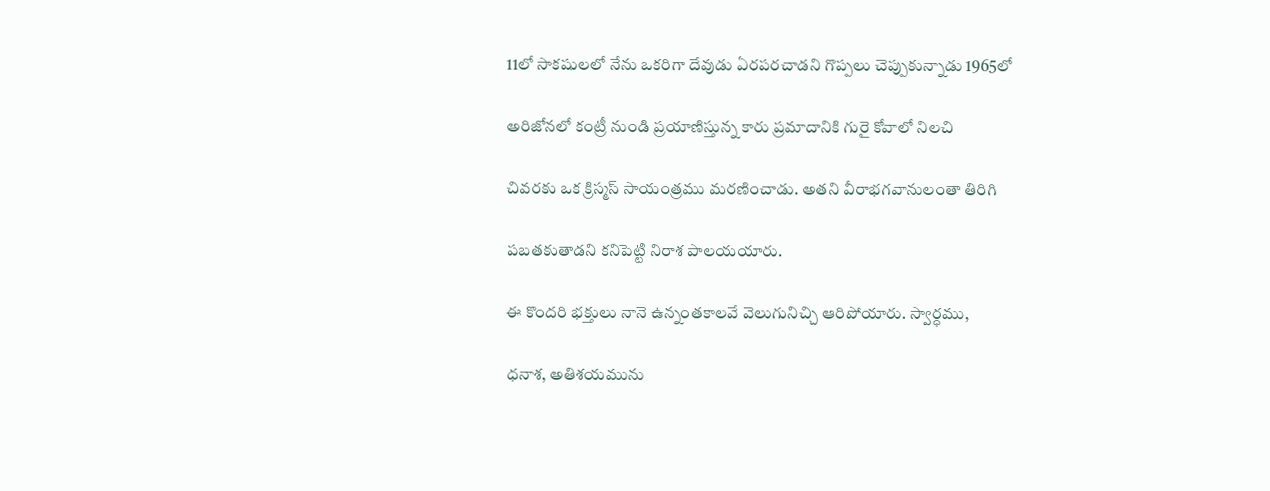11లో సాకషులలో నేను ఒకరిగా దేవుడు ఏరపరచాడని గొప్పలు చెప్పుకున్నాడు 1965లో

అరిజోనలో కంట్రీ నుండి ప్రయాణిస్తున్న కారు ప్రమాదానికి గురై కోవాలో నిలచి

చివరకు ఒక క్రిస్మస్ సాయంత్రము మరణించాడు. అతని వీరాభగవానులంతా తిరిగి

పబతకుతాడని కనిపెట్టి నిరాశ పాలయయారు.

ఈ కొందరి భక్తులు నానె ఉన్నంతకాలవే వెలుగునిచ్చి ఆరిపోయారు. స్వార్ధము,

ధనాశ, అతిశయమును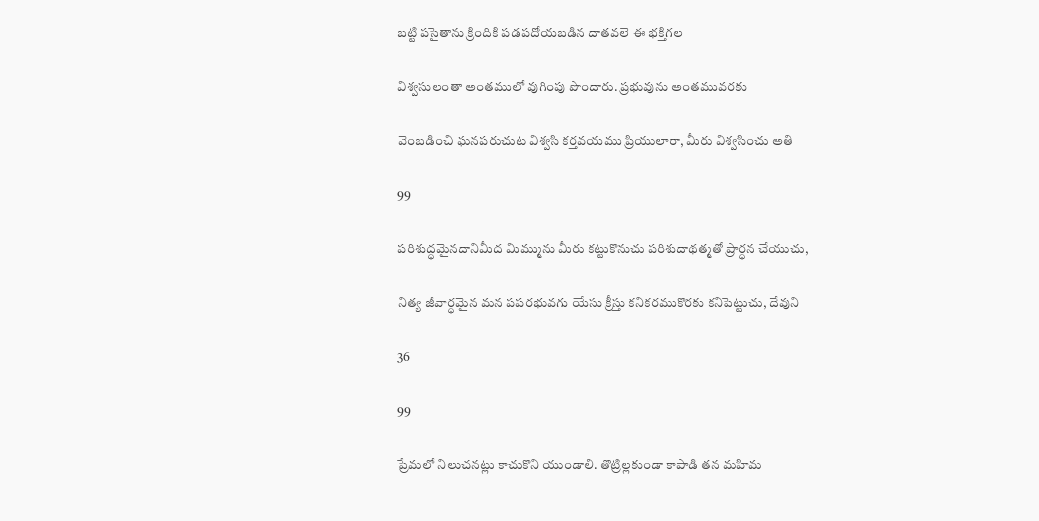బట్టి పసైతాను క్రిందికి పడపదోయబడిన దాతవలె ఈ భక్తిగల

విశ్వసులంతా అంతములో వుగింపు పొందారు. ప్రభువును అంతమువరకు

వెంబడించి ఘనపరుచుట విశ్వసి కర్తవయము ప్రియులారా, మీరు విశ్వసించు అతి

99

పరిశుద్ధమైనదానిమీద మిమ్మును మీరు కట్టుకొనుచు పరిశుదాథత్మతో ప్రార్ధన చేయుచు,

నిత్య జీవార్ధమైన మన పపరభువగు యేసు క్రీస్తు కనికరముకొరకు కనిపెట్టుచు, దేవుని

36

99

ప్రేమలో నిలుచనట్లు కాచుకొని యుండాలి. తొట్రిల్లకుండా కాపాడి తన మహిమ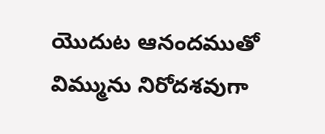యొదుట ఆనందముతో విమ్మును నిరోదశవుగా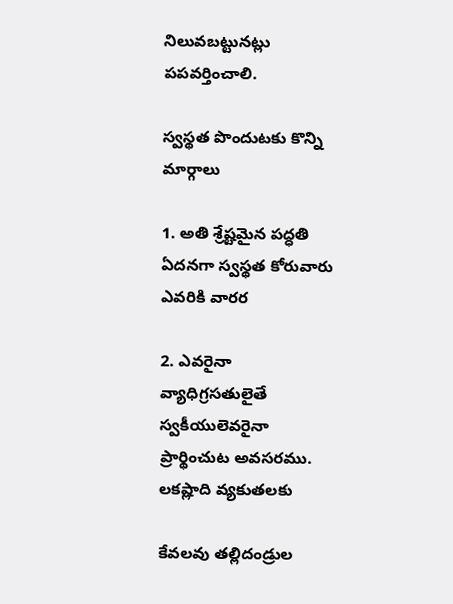నిలువబట్టునట్లు పపవర్తించాలి.

స్వస్థత పొందుటకు కొన్ని మార్గాలు

1. అతి శ్రేష్టమైన పద్ధతి ఏదనగా స్వస్థత కోరువారు ఎవరికి వారర

2. ఎవరైనా వ్యాధిగ్రసతులైతే స్వకీయులెవరైనా ప్రార్థించుట అవసరము. లకష్లాది వ్యకుతలకు

కేవలవు తల్లిదండ్రుల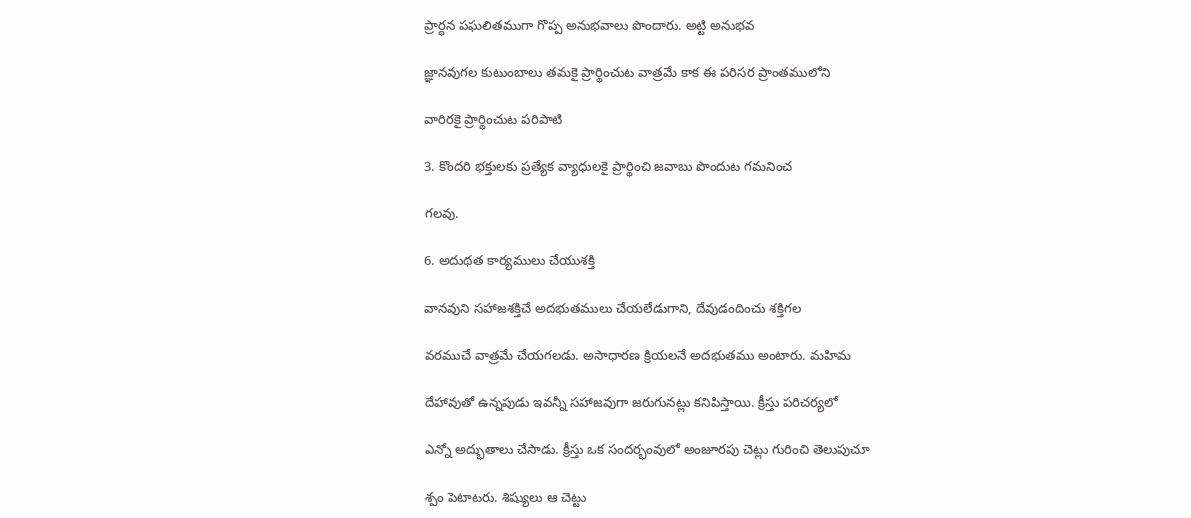ప్రార్ధన పఘలితముగా గొప్ప అనుభవాలు పొందారు. అట్టి అనుభవ

జ్ఞానవుగల కుటుంబాలు తమకై ప్రార్థించుట వాత్రమే కాక ఈ పరిసర ప్రాంతములోని

వారిరకై ప్రార్థించుట పరిపాటి

3. కొందరి భక్తులకు ప్రత్యేక వ్యాధులకై ప్రార్థించి జవాబు పొందుట గమనించ

గలవు.

6. అదుథత కార్యములు చేయుశక్తి

వానవుని సహాజశక్తిచే అదభుతములు చేయలేడుగాని, దేవుడందించు శక్తిగల

వరముచే వాత్రమే చేయగలడు. అసాధారణ క్రియలనే అదభుతము అంటారు. మహిమ

దేహావుతో ఉన్నపుడు ఇవన్నీ సహాజవుగా జరుగునట్లు కనిపిస్తాయి. క్రీస్తు పరిచర్యలో

ఎన్నో అద్భుతాలు చేసాడు. క్రీస్తు ఒక సందర్భంవులో అంజూరపు చెట్లు గురించి తెలుపుచూ

శ్పం పెటాటరు. శిష్యులు ఆ చెట్టు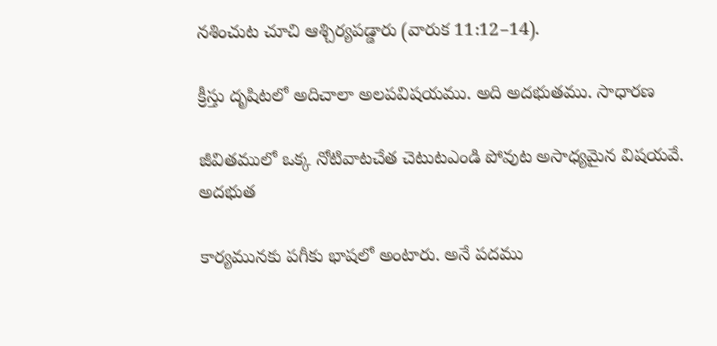నశించుట చూచి ఆశ్చిర్యపడ్డారు (వారుక 11:12–14).

క్రీస్తు దృషిటలో అదిచాలా అలపవిషయము. అది అదభుతము. సాధారణ

జీవితములో ఒక్క నోటివాటచేత చెటుటఎండి పోవుట అసాధ్యమైన విషయవే. అదభుత

కార్యమునకు పగీకు భాషలో అంటారు. అనే పదము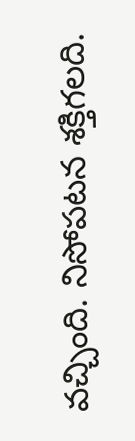వచ్చింది. నిసోపటన శక్తిగలది.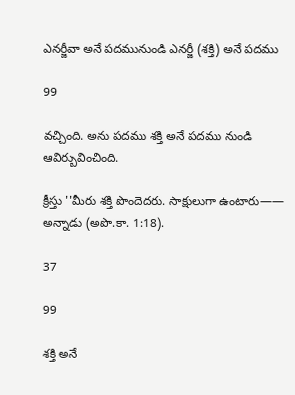ఎనర్జీవా అనే పదమునుండి ఎనర్జీ (శక్తి) అనే పదము

99

వచ్చింది. అను పదము శక్తి అనే పదము నుండి ఆవిర్బువించింది.

క్రీస్తు ''మీరు శక్తి పొందెదరు. సాక్షులుగా ఉంటారు—— అన్నాడు (అపొ.కా. 1:18).

37

99

శక్తి అనే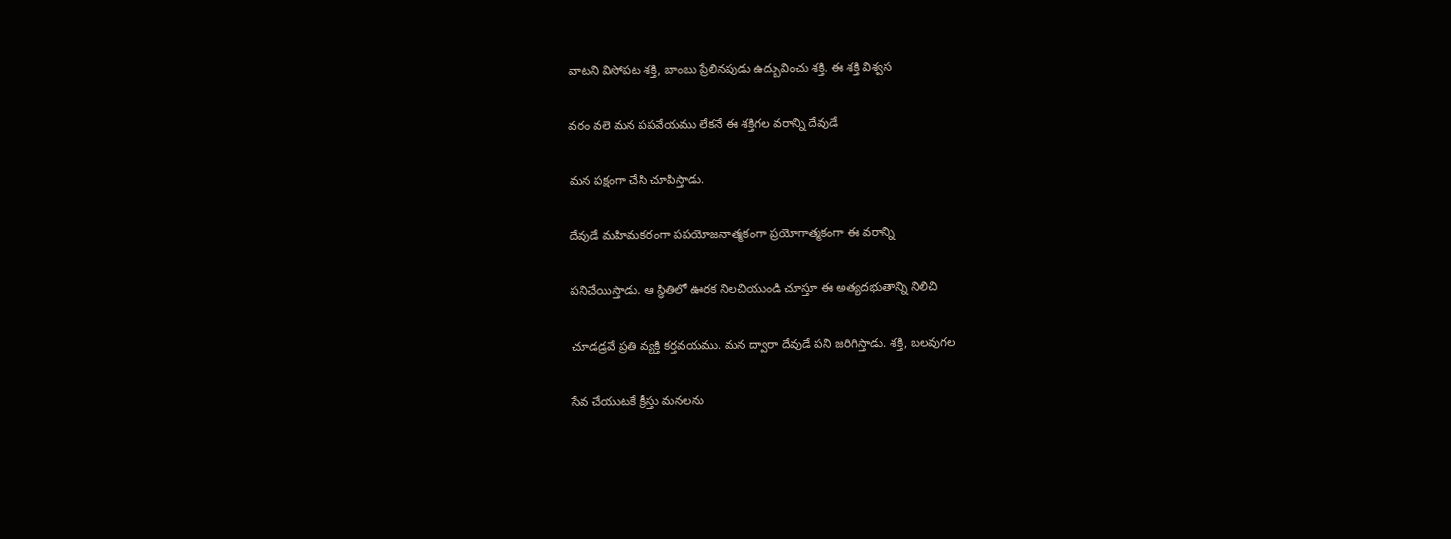వాటని విసోపట శక్తి, బాంబు ప్రేలినపుడు ఉద్బువించు శక్తి. ఈ శక్తి విశ్వస

వరం వలె మన పపవేయము లేకనే ఈ శక్తిగల వరాన్ని దేవుడే

మన పక్షంగా చేసి చూపిస్తాడు.

దేవుడే మహిమకరంగా పపయోజనాత్మకంగా ప్రయోగాత్మకంగా ఈ వరాన్ని

పనిచేయిస్తాడు. ఆ స్థితిలో ఊరక నిలచియుండి చూస్తూ ఈ అత్యదభుతాన్ని నిలిచి

చూడడ్రవే ప్రతి వ్యక్తి కర్తవయము. మన ద్వారా దేవుడే పని జరిగిస్తాడు. శక్తి, బలవుగల

సేవ చేయుటకే క్రీస్తు మనలను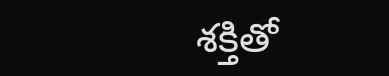శక్తితో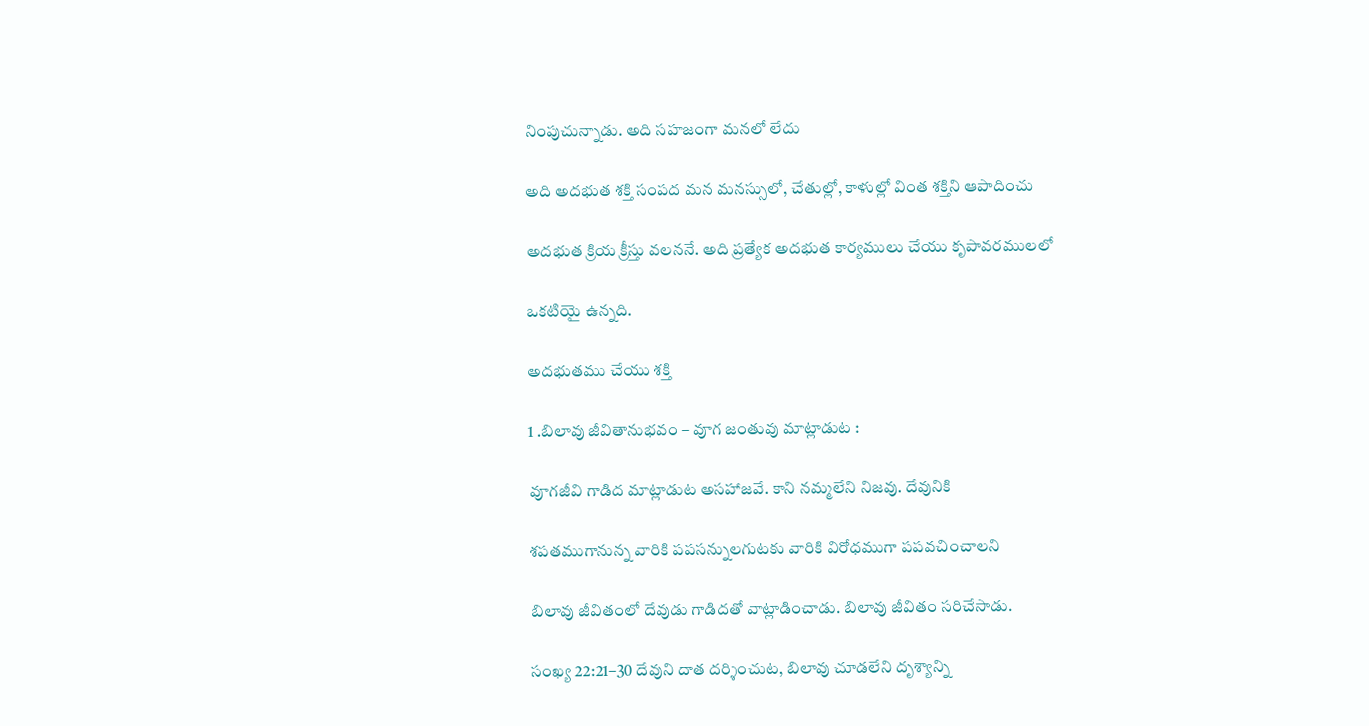నింపుచున్నాడు. అది సహజంగా మనలో లేదు

అది అదభుత శక్తి సంపద మన మనస్సులో, చేతుల్లో, కాళుల్లో వింత శక్తిని ఆపాదించు

అదభుత క్రియ క్రీస్తు వలననే. అది ప్రత్యేక అదభుత కార్యములు చేయు కృపావరములలో

ఒకటియై ఉన్నది.

అదభుతము చేయు శక్తి

1 .బిలావు జీవితానుభవం – వూగ జంతువు మాట్లాడుట :

వూగజీవి గాడిద మాట్లాడుట అసహాజవే. కాని నమ్మలేని నిజవు. దేవునికి

శపతముగానున్న వారికి పపసన్నులగుటకు వారికి విరోధముగా పపవచించాలని

బిలావు జీవితంలో దేవుడు గాడిదతో వాట్లాడించాడు. బిలావు జీవితం సరిచేసాడు.

సంఖ్య 22:21–30 దేవుని దాత దర్శించుట, బిలావు చూడలేని దృశ్యాన్ని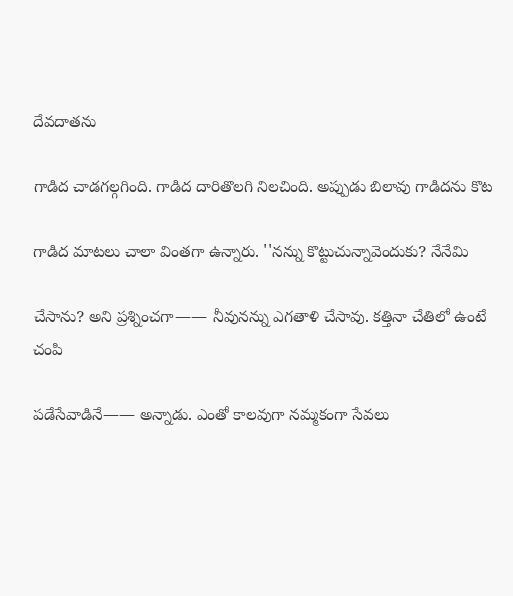దేవదాతను

గాడిద చాడగల్గగింది. గాడిద దారితొలగి నిలచింది. అప్పుడు బిలావు గాడిదను కొట

గాడిద మాటలు చాలా వింతగా ఉన్నారు. ''నన్ను కొట్టుచున్నావెందుకు? నేనేమి

చేసాను? అని ప్రశ్నించగా—— నీవునన్ను ఎగతాళి చేసావు. కత్తినా చేతిలో ఉంటే చంపి

పడేసేవాడినే—— అన్నాడు. ఎంతో కాలవుగా నమ్మకంగా సేవలు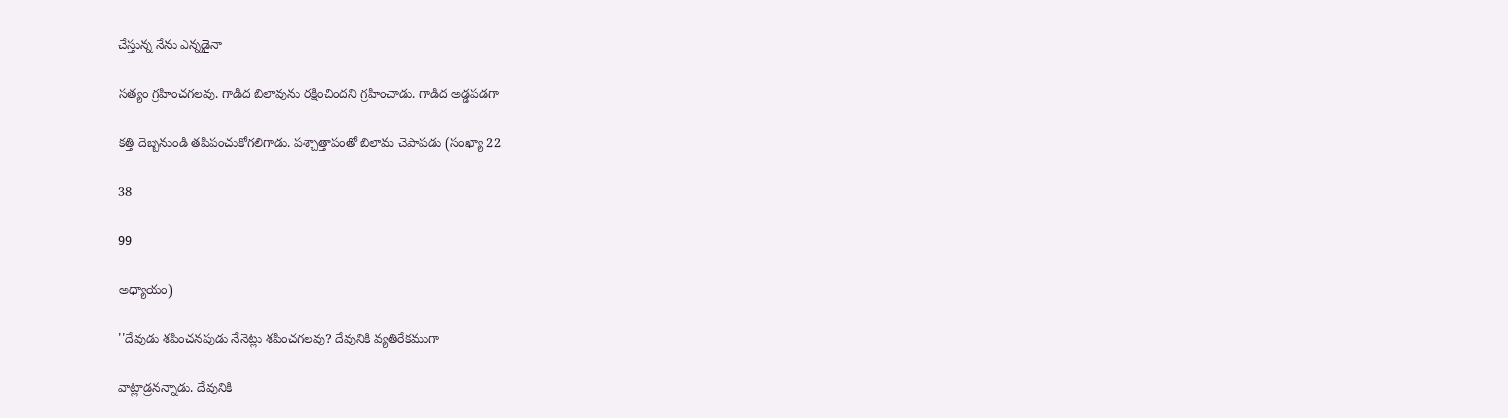చేస్తున్న నేను ఎన్నడైనా

సత్యం గ్రహించగలవు. గాడిద బిలావును రక్షించిందని గ్రహించాడు. గాడిద అడ్డపడగా

కత్తి దెబ్బనుండి తపిపంచుకోగలిగాడు. పశ్చాత్తాపంతో బిలామ చెపాపడు (సంఖ్యా 22

38

99

అధ్యాయం)

''దేవుడు శపించనపుడు నేనెట్లు శపించగలవు? దేవునికి వ్యతిరేకముగా

వాట్లాడ్రనన్నాడు. దేవునికి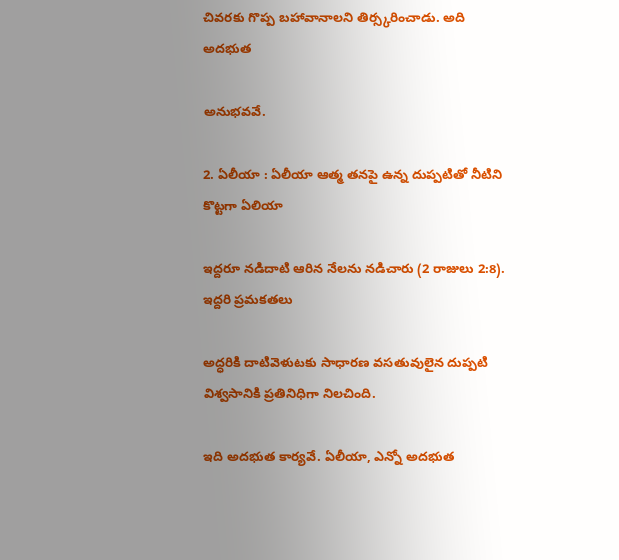చివరకు గొప్ప బహావానాలని తిర్స్కరించాడు. అది అదభుత

అనుభవవే.

2. ఏలీయా : ఏలీయా ఆత్మ తనపై ఉన్న దుప్పటితో నీటిని కొట్టగా ఏలియా

ఇద్దరూ నడిదాటి ఆరిన నేలను నడిచారు (2 రాజులు 2:8). ఇద్దరి ప్రమకతలు

అద్ధరికి దాటివెళుటకు సాధారణ వసతువులైన దుప్పటి విశ్వసానికి ప్రతినిధిగా నిలచింది.

ఇది అదభుత కార్యవే. ఏలీయా, ఎన్నో అదభుత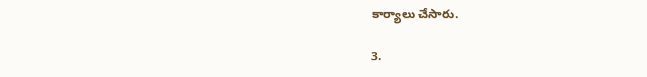కార్యాలు చేసారు.

3.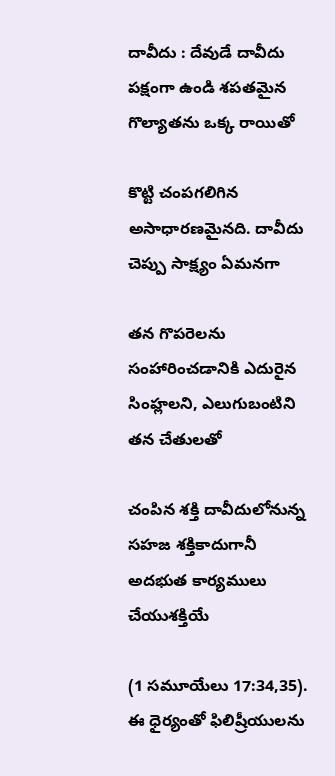దావీదు : దేవుడే దావీదు పక్షంగా ఉండి శపతమైన గొల్యాతను ఒక్క రాయితో

కొట్టి చంపగలిగిన అసాధారణమైనది. దావీదు చెప్పు సాక్ష్యం ఏమనగా

తన గొపరెలను సంహారించడానికి ఎదురైన సింహ్లలని, ఎలుగుబంటిని తన చేతులతో

చంపిన శక్తి దావీదులోనున్న సహజ శక్తికాదుగానీ అదభుత కార్యములు చేయుశక్తియే

(1 సమూయేలు 17:34,35). ఈ ధైర్యంతో ఫిలిష్రీయులను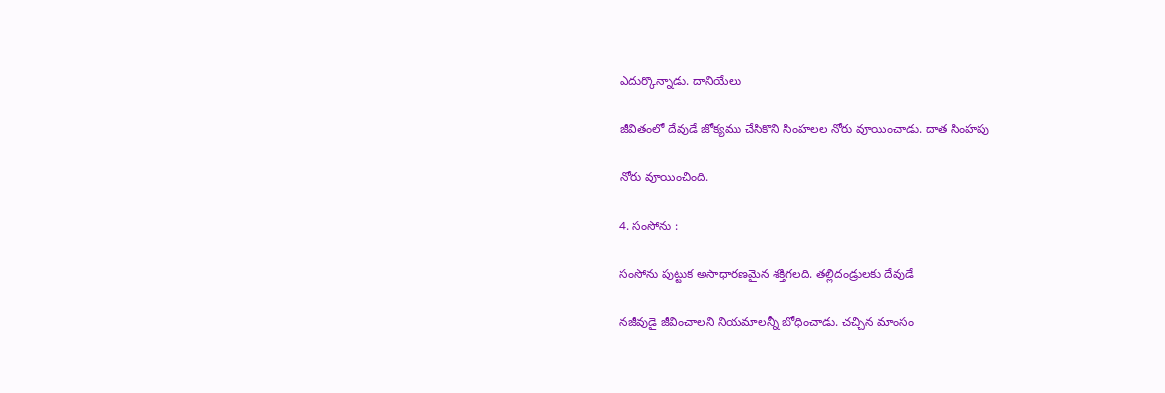ఎదుర్కొన్నాడు. దానియేలు

జీవితంలో దేవుడే జోక్యము చేసికొని సింహలల నోరు వూయించాడు. దాత సింహపు

నోరు వూయించింది.

4. సంసోను :

సంసోను పుట్టుక అసాధారణమైన శక్తిగలది. తల్లిదండ్రులకు దేవుడే

నజీవుడై జీవించాలని నియమాలన్నీ బోధించాడు. చచ్చిన మాంసం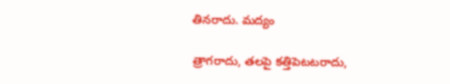తినరాదు. మద్యం

త్రాగరాదు, తలపై కత్తిపెటటరాదు,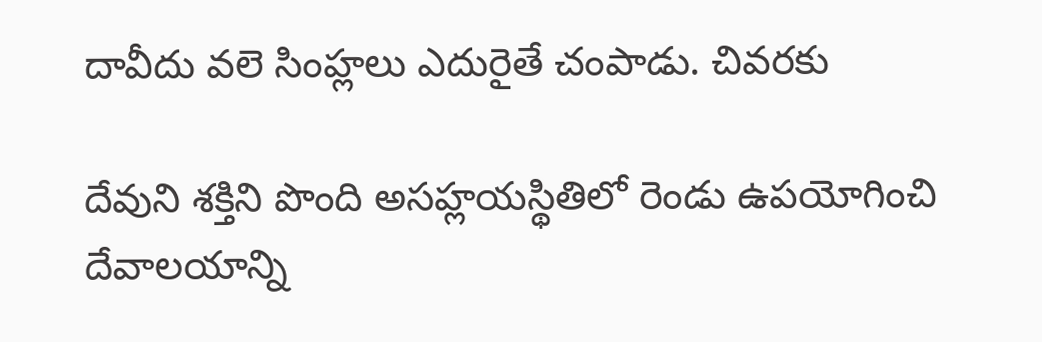దావీదు వలె సింహ్లలు ఎదురైతే చంపాడు. చివరకు

దేవుని శక్తిని పొంది అసహ్లయస్థితిలో రెండు ఉపయోగించి దేవాలయాన్ని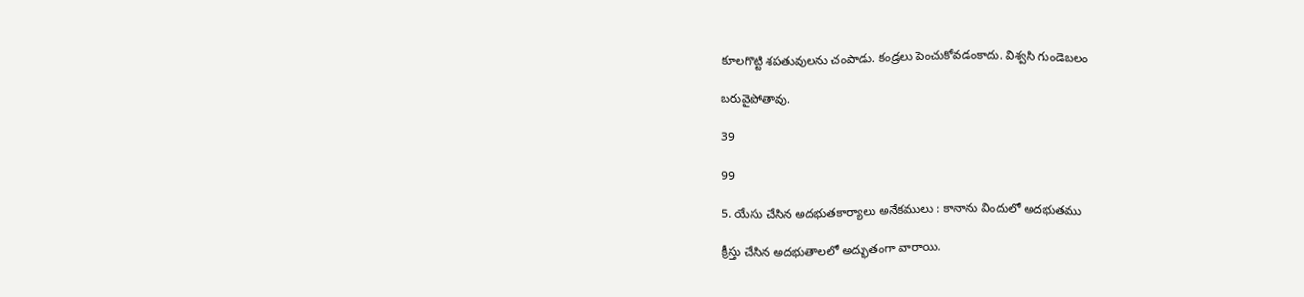కూలగొట్టి శపతువులను చంపాడు. కండ్రలు పెంచుకోవడంకాదు. విశ్వసి గుండెబలం

బరువైపోతావు.

39

99

5. యేసు చేసిన అదభుతకార్యాలు అనేకములు : కానాను విందులో అదభుతము

క్రీస్తు చేసిన అదభుతాలలో అద్భుతంగా వారాయి.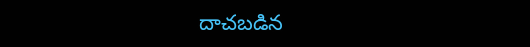దాచబడిన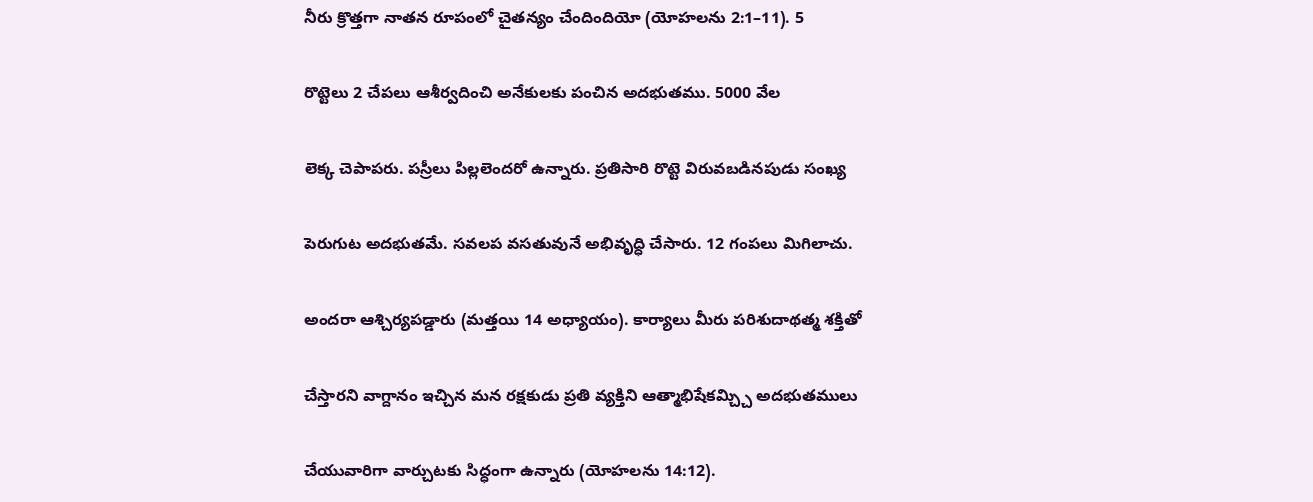నీరు క్రొత్తగా నాతన రూపంలో చైతన్యం చేందిందియో (యోహలను 2:1–11). 5

రొట్టెలు 2 చేపలు ఆశీర్వదించి అనేకులకు పంచిన అదభుతము. 5000 వేల

లెక్క చెపాపరు. పస్రీలు పిల్లలెందరో ఉన్నారు. ప్రతిసారి రొట్టె విరువబడినపుడు సంఖ్య

పెరుగుట అదభుతమే. సవలప వసతువునే అభివృద్ధి చేసారు. 12 గంపలు మిగిలాచు.

అందరా ఆశ్చిర్యపడ్డారు (మత్తయి 14 అధ్యాయం). కార్యాలు మీరు పరిశుదాథత్మ శక్తితో

చేస్తారని వాగ్దానం ఇచ్చిన మన రక్షకుడు ప్రతి వ్యక్తిని ఆత్మాభిషేకమ్చ్చి అదభుతములు

చేయువారిగా వార్చుటకు సిద్ధంగా ఉన్నారు (యోహలను 14:12).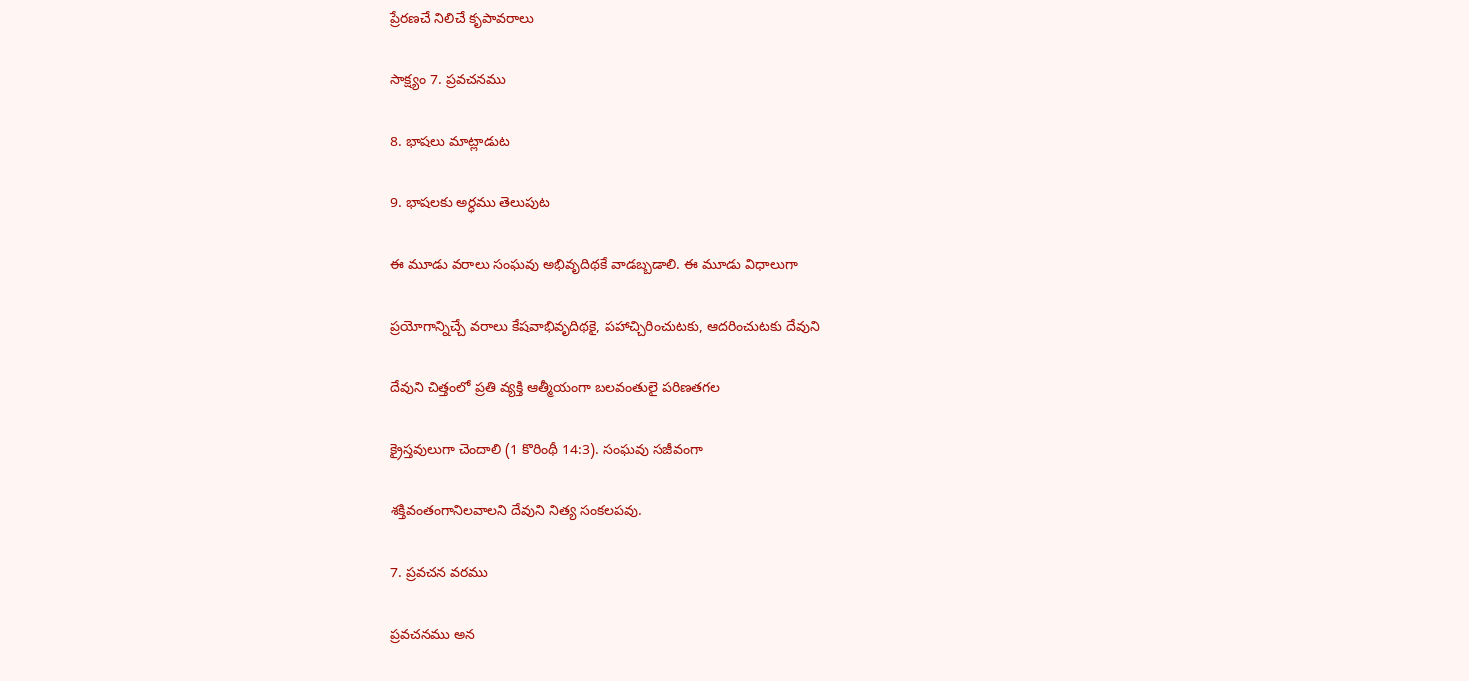ప్రేరణచే నిలిచే కృపావరాలు

సాక్ష్యం 7. ప్రవచనము

8. భాషలు మాట్లాడుట

9. భాషలకు అర్ధము తెలుపుట

ఈ మూడు వరాలు సంఘవు అభివృదిథకే వాడబ్బడాలి. ఈ మూడు విధాలుగా

ప్రయోగాన్నిచ్చే వరాలు కేషవాభివృదిథకై, పహాచ్చిరించుటకు, ఆదరించుటకు దేవుని

దేవుని చిత్తంలో ప్రతి వ్యక్తి ఆత్మీయంగా బలవంతులై పరిణతగల

క్రైస్తవులుగా చెందాలి (1 కొరింథీ 14:3). సంఘవు సజీవంగా

శక్తివంతంగానిలవాలని దేవుని నిత్య సంకలపవు.

7. ప్రవచన వరము

ప్రవచనము అన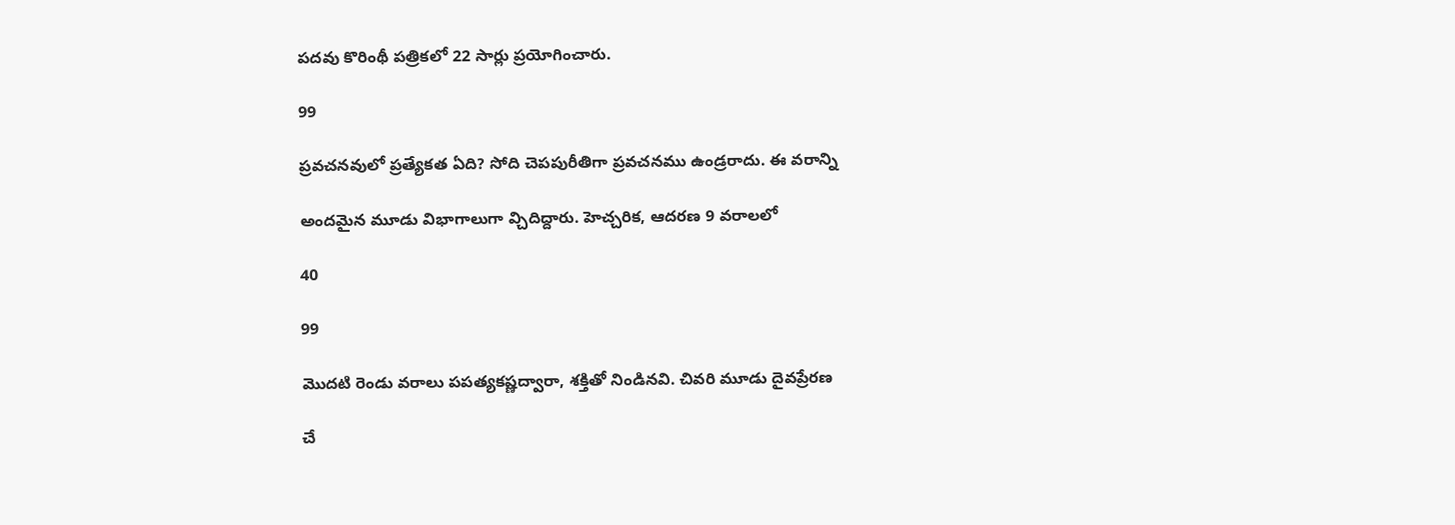పదవు కొరింథీ పత్రికలో 22 సార్లు ప్రయోగించారు.

99

ప్రవచనవులో ప్రత్యేకత ఏది? సోది చెపపురీతిగా ప్రవచనము ఉండ్రరాదు. ఈ వరాన్ని

అందమైన మూడు విభాగాలుగా వ్చిదిద్దారు. హెచ్చరిక, ఆదరణ 9 వరాలలో

40

99

మొదటి రెండు వరాలు పపత్యకష్ణద్వారా, శక్తితో నిండినవి. చివరి మూడు దైవప్రేరణ

చే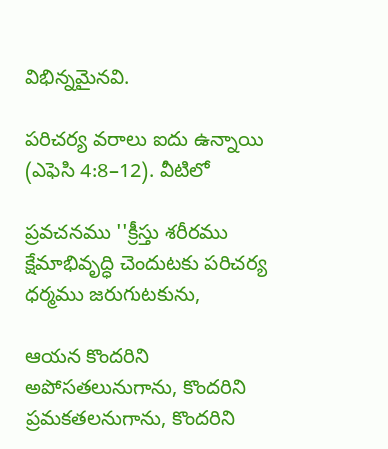విభిన్నమైనవి.

పరిచర్య వరాలు ఐదు ఉన్నాయి (ఎఫెసి 4:8–12). వీటిలో

ప్రవచనము ''క్రీస్తు శరీరము క్షేమాభివృద్ధి చెందుటకు పరిచర్య ధర్మము జరుగుటకును,

ఆయన కొందరిని అపోసతలునుగాను, కొందరిని ప్రమకతలనుగాను, కొందరిని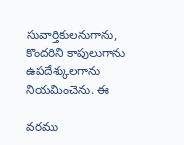సువార్తికులనుగాను, కొందరిని కాపులుగాను ఉపదేశ్కులగాను నియమించెను. ఈ

వరము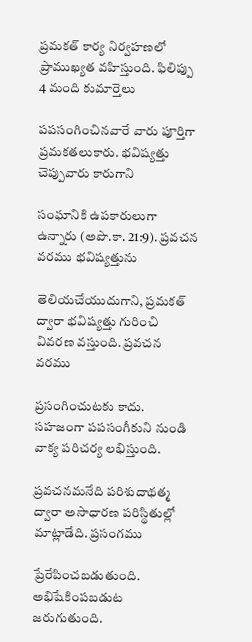ప్రమకత్ కార్య నిర్వహణలో ప్రాముఖ్యత వహిస్తుంది. ఫిలిప్పు 4 మంది కుమార్తెలు

పపసంగించినవారే వారు పూర్తిగా ప్రమకతలుకారు. భవిష్యత్తు చెప్పువారు కారుగాని

సంఘానికి ఉపకారులుగా ఉన్నారు (అపొ.కా. 21:9). ప్రవచన వరము భవిష్యత్తును

తెలియచేయుదుగాని, ప్రమకత్ ద్వారా భవిష్యత్తు గురించి వివరణ వస్తుంది. ప్రవచన వరము

ప్రసంగించుటకు కాదు. సహజంగా పపసంగీకుని నుండి వాక్య పరిచర్య లభిస్తుంది.

ప్రవచనమనేది పరిశుదాథత్మ ద్వారా అసాధారణ పరిస్థితుల్లో మాట్లాడేది. ప్రసంగము

ప్రేరేపించబడుతుంది. అభిషేకింపబడుట జరుగుతుంది.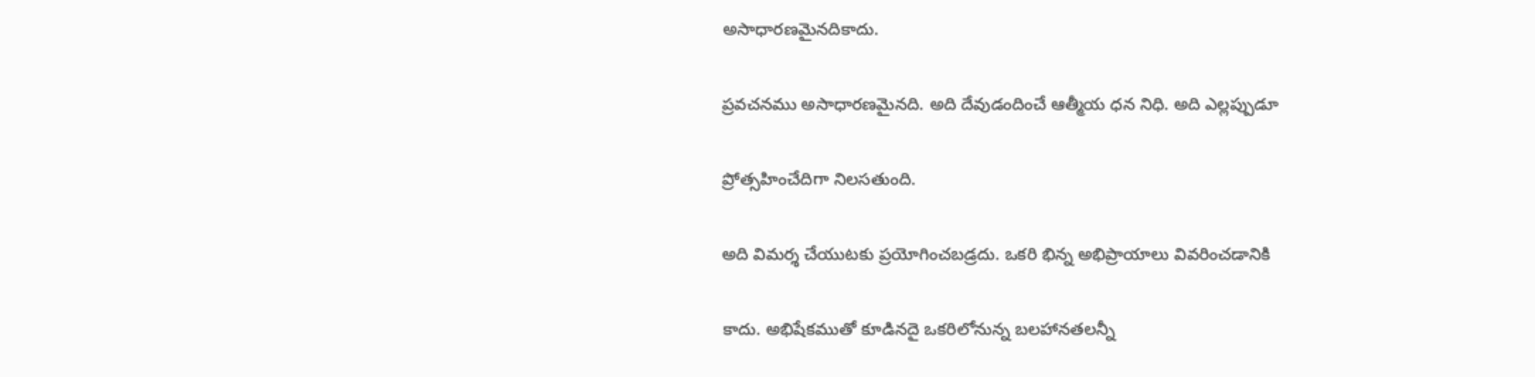అసాధారణమైనదికాదు.

ప్రవచనము అసాధారణమైనది. అది దేవుడందించే ఆత్మీయ ధన నిధి. అది ఎల్లప్పుడూ

ప్రోత్సహించేదిగా నిలసతుంది.

అది విమర్శ చేయుటకు ప్రయోగించబడ్రదు. ఒకరి భిన్న అభిప్రాయాలు వివరించడానికి

కాదు. అభిషేకముతో కూడినదై ఒకరిలోనున్న బలహానతలన్నీ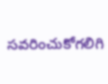సవరించుకోగలిగి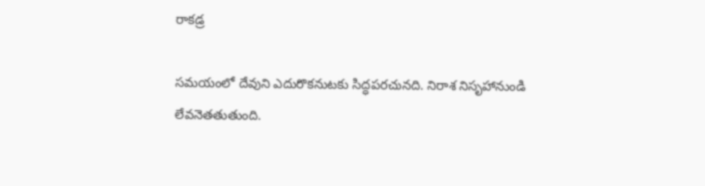రాకడ్ర

సమయంలో దేవుని ఎదురొకనుటకు సిద్ధపరచునది. నిరాశ నిసృహానుండి లేవనెతతుతుంది.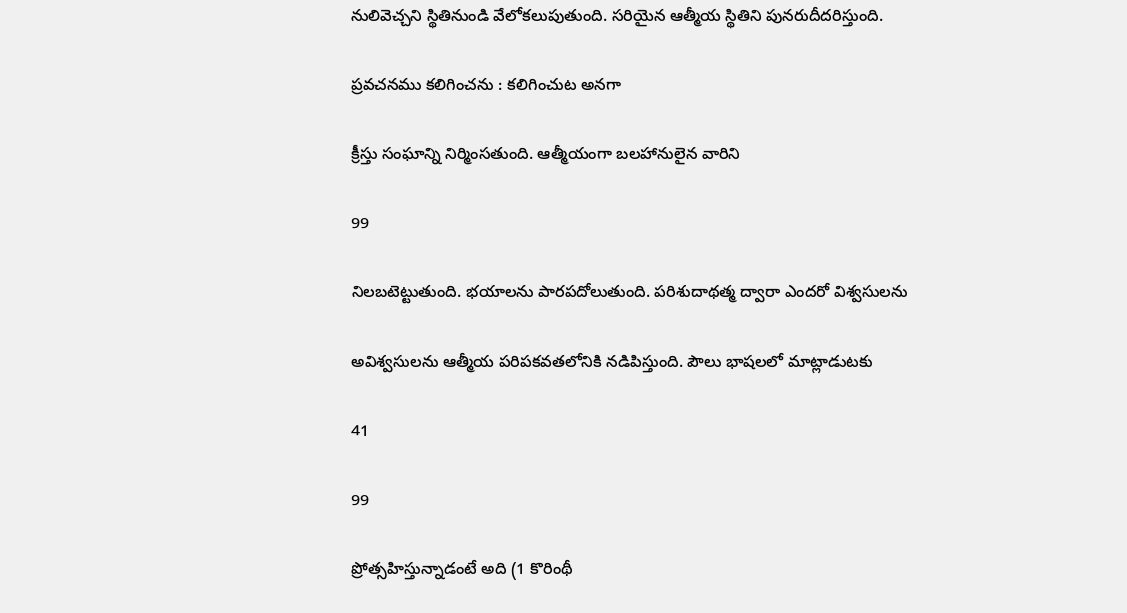నులివెచ్చని స్థితినుండి వేలోకలుపుతుంది. సరియైన ఆత్మీయ స్థితిని పునరుదీదరిస్తుంది.

ప్రవచనము కలిగించను : కలిగించుట అనగా

క్రీస్తు సంఘాన్ని నిర్మింసతుంది. ఆత్మీయంగా బలహానులైన వారిని

99

నిలబటెట్టుతుంది. భయాలను పారపదోలుతుంది. పరిశుదాథత్మ ద్వారా ఎందరో విశ్వసులను

అవిశ్వసులను ఆత్మీయ పరిపకవతలోనికి నడిపిస్తుంది. పౌలు భాషలలో మాట్లాడుటకు

41

99

ప్రోత్సహిస్తున్నాడంటే అది (1 కొరింథీ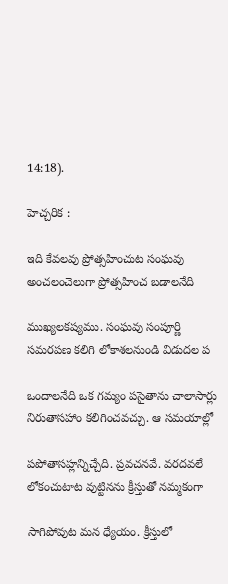14:18).

హెచ్చరిక :

ఇది కేవలవు ప్రోత్సహించుట సంఘవు అంచలంచెలుగా ప్రోత్సహించ బడాలనేది

ముఖ్యలకష్యము. సంఘవు సంపూర్ణి సమరపణ కలిగి లోకాశలనుండి విడుదల ప

ఒందాలనేది ఒక గమ్యం పసైతాను చాలాసార్లు నిరుతాసహాం కలిగించవచ్చు. ఆ సమయాల్లో

పపోతాసహ్లన్నిచ్చేది. ప్రవచనవే. వరదవలే లోకంచుటాట వుట్టినను క్రీస్తుతో నమ్మకంగా

సాగిపోవుట మన ధ్యేయం. క్రీస్తులో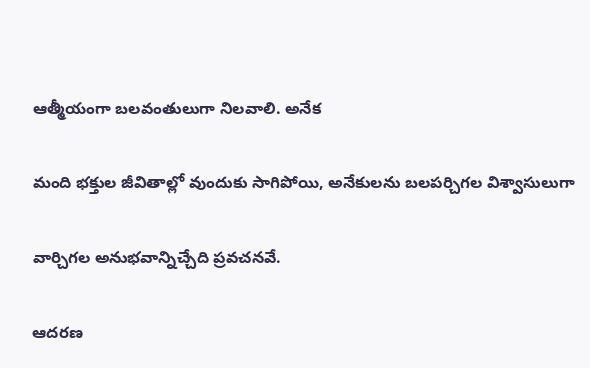ఆత్మీయంగా బలవంతులుగా నిలవాలి. అనేక

మంది భక్తుల జీవితాల్లో వుందుకు సాగిపోయి, అనేకులను బలపర్చిగల విశ్వాసులుగా

వార్చిగల అనుభవాన్నిచ్చేది ప్రవచనవే.

ఆదరణ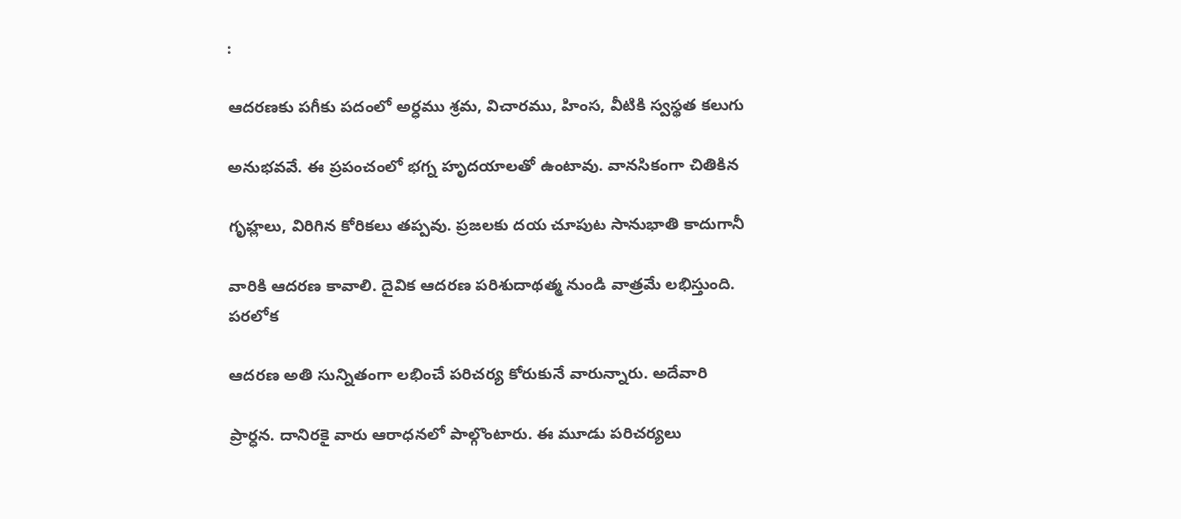:

ఆదరణకు పగీకు పదంలో అర్ధము శ్రమ, విచారము, హింస, వీటికి స్వస్థత కలుగు

అనుభవవే. ఈ ప్రపంచంలో భగ్న హృదయాలతో ఉంటావు. వానసికంగా చితికిన

గృహ్లలు, విరిగిన కోరికలు తప్పవు. ప్రజలకు దయ చూపుట సానుభాతి కాదుగానీ

వారికి ఆదరణ కావాలి. దైవిక ఆదరణ పరిశుదాథత్మ నుండి వాత్రమే లభిస్తుంది. పరలోక

ఆదరణ అతి సున్నితంగా లభించే పరిచర్య కోరుకునే వారున్నారు. అదేవారి

ప్రార్ధన. దానిరకై వారు ఆరాధనలో పాల్గొంటారు. ఈ మూడు పరిచర్యలు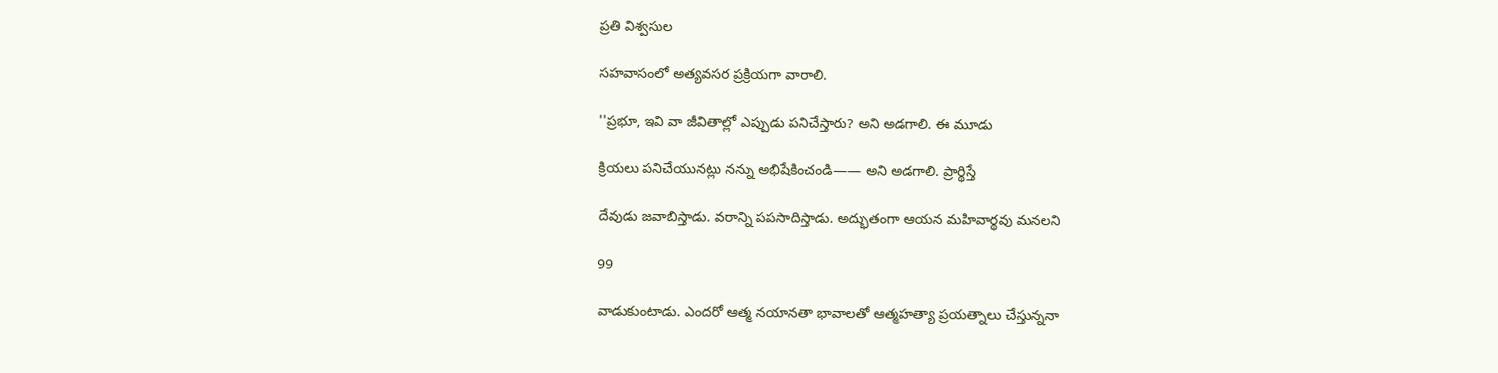ప్రతి విశ్వసుల

సహవాసంలో అత్యవసర ప్రక్రియగా వారాలి.

''ప్రభూ, ఇవి వా జీవితాల్లో ఎప్పుడు పనిచేస్తారు? అని అడగాలి. ఈ మూడు

క్రియలు పనిచేయునట్లు నన్ను అభిషేకించండి—— అని అడగాలి. ప్రార్థిస్తే

దేవుడు జవాబిస్తాడు. వరాన్ని పపసాదిస్తాడు. అద్భుతంగా ఆయన మహివార్థవు మనలని

99

వాడుకుంటాడు. ఎందరో ఆత్మ నయానతా భావాలతో ఆత్మహత్యా ప్రయత్నాలు చేస్తున్ననా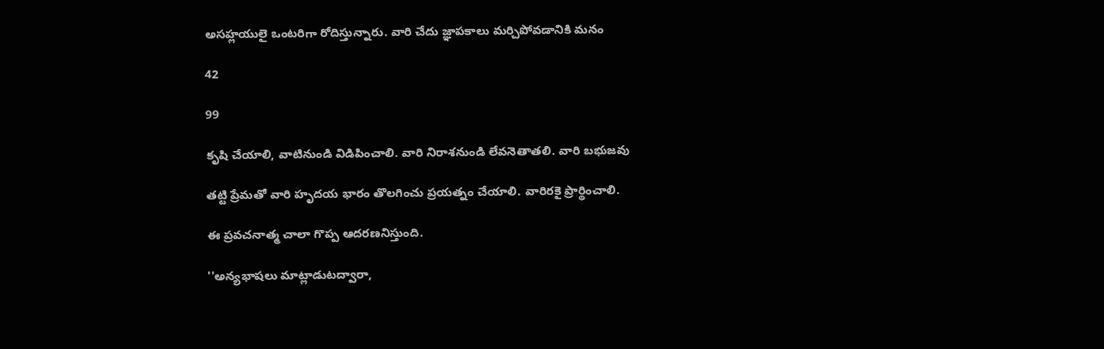అసహ్లయులై ఒంటరిగా రోదిస్తున్నారు. వారి చేదు జ్ఞాపకాలు మర్చిపోవడానికి మనం

42

99

కృషి చేయాలి, వాటినుండి విడిపించాలి. వారి నిరాశనుండి లేవనెతాతలి. వారి బభుజవు

తట్టి ప్రేమతో వారి హృదయ భారం తొలగించు ప్రయత్నం చేయాలి. వారిరకై ప్రార్థించాలి.

ఈ ప్రవచనాత్మ చాలా గొప్ప ఆదరణనిస్తుంది.

''అన్యభాషలు మాట్లాడుటద్వారా,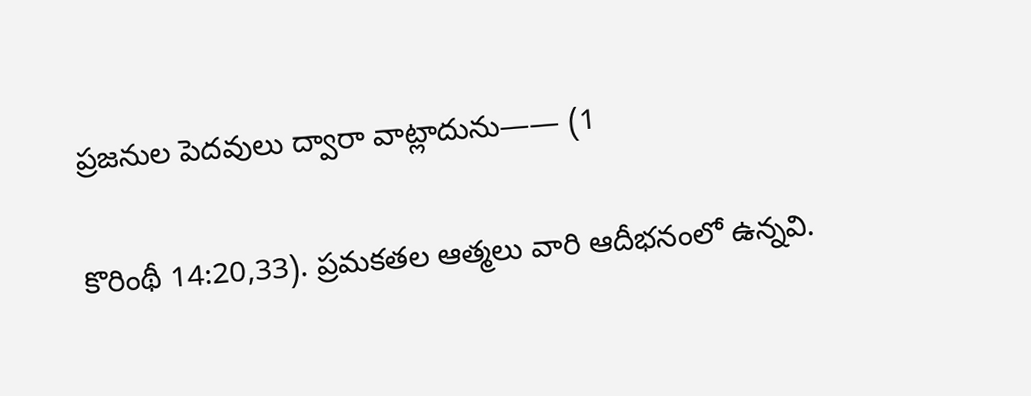ప్రజనుల పెదవులు ద్వారా వాట్లాదును—— (1

కొరింథీ 14:20,33). ప్రమకతల ఆత్మలు వారి ఆదీభనంలో ఉన్నవి.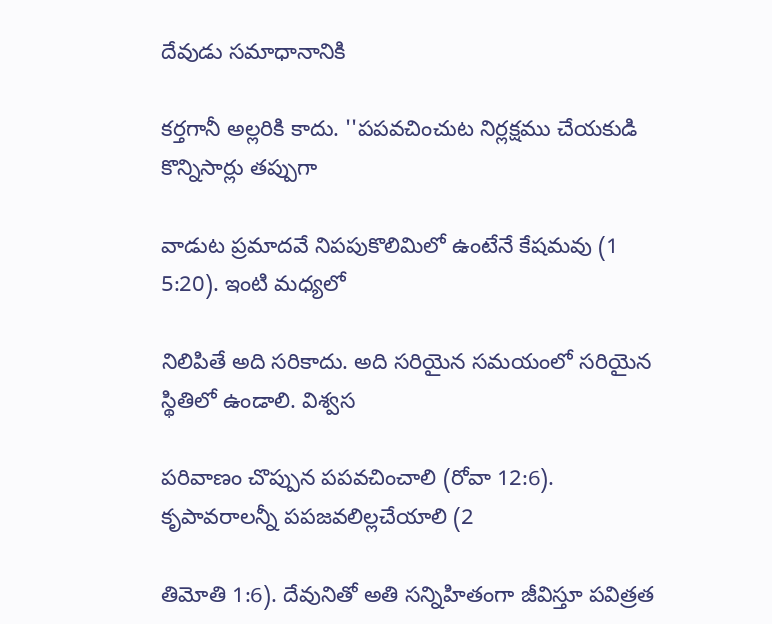దేవుడు సమాధానానికి

కర్తగానీ అల్లరికి కాదు. ''పపవచించుట నిర్లక్షము చేయకుడి కొన్నిసార్లు తప్పుగా

వాడుట ప్రమాదవే నిపపుకొలిమిలో ఉంటేనే కేషమవు (1 5:20). ఇంటి మధ్యలో

నిలిపితే అది సరికాదు. అది సరియైన సమయంలో సరియైన స్థితిలో ఉండాలి. విశ్వస

పరివాణం చొప్పున పపవచించాలి (రోవా 12:6). కృపావరాలన్నీ పపజవలిల్లచేయాలి (2

తిమోతి 1:6). దేవునితో అతి సన్నిహితంగా జీవిస్తూ పవిత్రత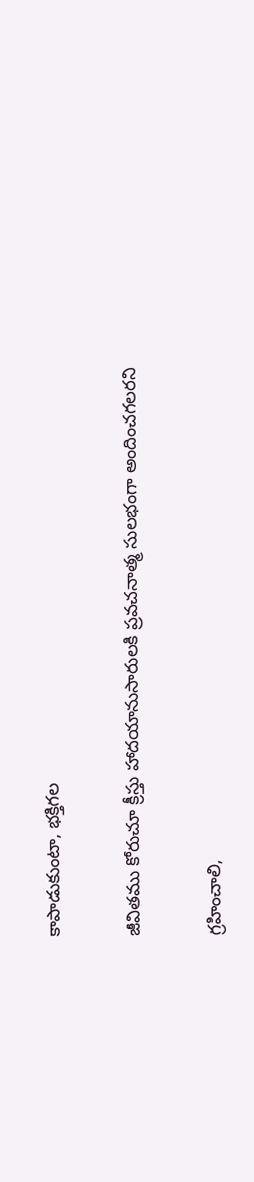కాపాడుకుంటా, భక్తిగల

జీవితము కోరుచూ క్రీస్తు హాదయానుసారులకి ప్రవచనాత్మ సులభంగా అందించగలరని

గ్రహించాలి,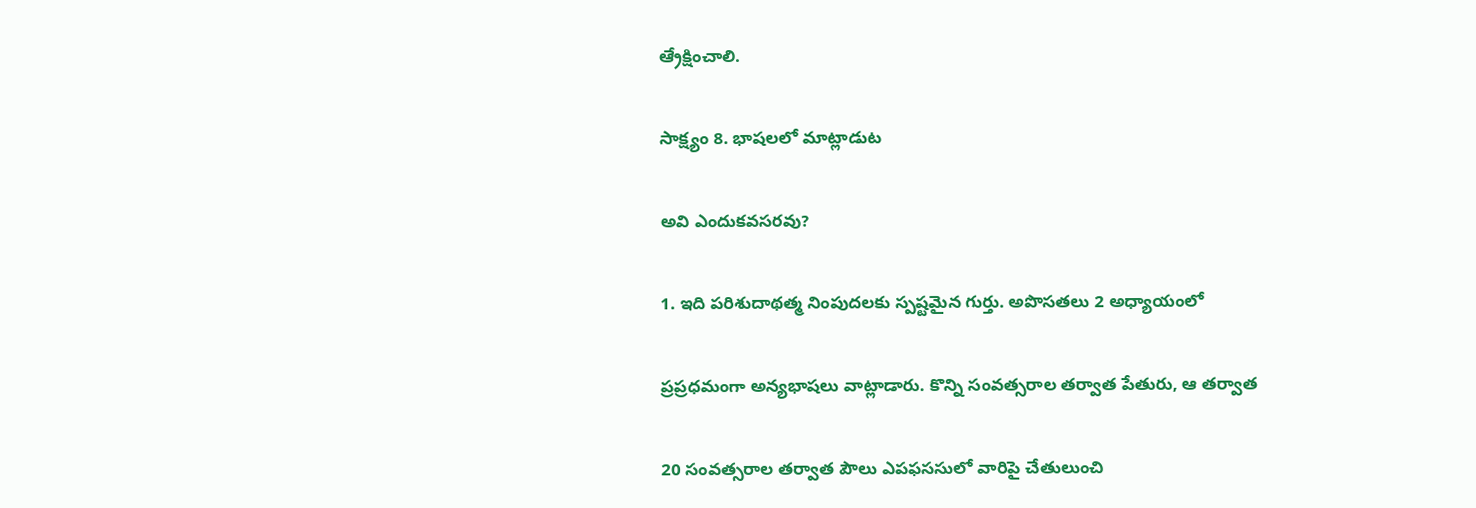ఆ్రేక్షించాలి.

సాక్ష్యం 8. భాషలలో మాట్లాడుట

అవి ఎందుకవసరవు?

1. ఇది పరిశుదాథత్మ నింపుదలకు స్పష్టమైన గుర్తు. అపొసతలు 2 అధ్యాయంలో

ప్రప్రధమంగా అన్యభాషలు వాట్లాడారు. కొన్ని సంవత్సరాల తర్వాత పేతురు, ఆ తర్వాత

20 సంవత్సరాల తర్వాత పౌలు ఎపఫససులో వారిపై చేతులుంచి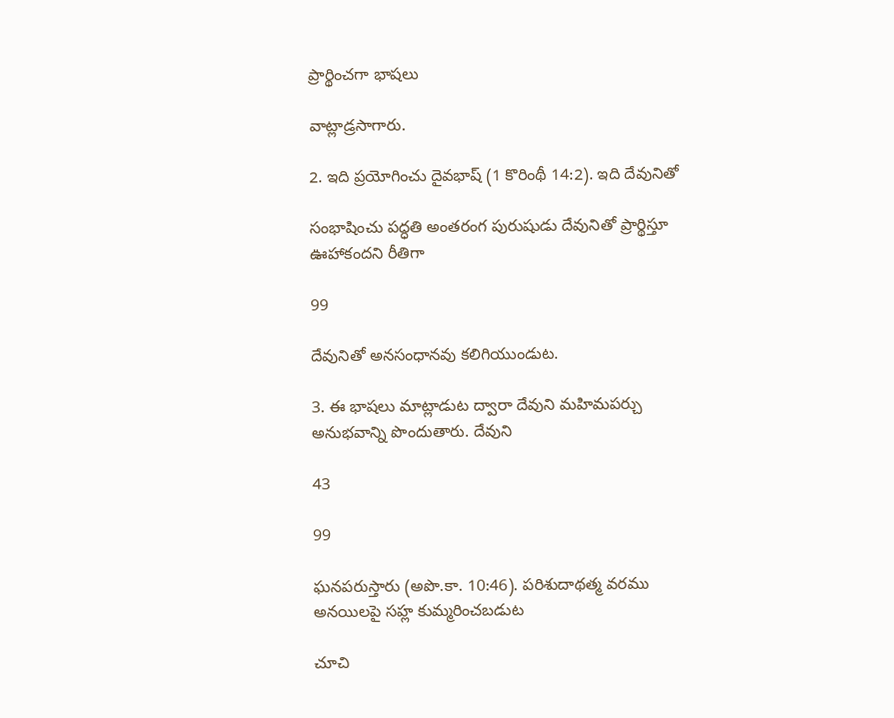ప్రార్థించగా భాషలు

వాట్లాడ్రసాగారు.

2. ఇది ప్రయోగించు దైవభాష్ (1 కొరింథీ 14:2). ఇది దేవునితో

సంభాషించు పద్ధతి అంతరంగ పురుషుడు దేవునితో ప్రార్థిస్తూ ఊహాకందని రీతిగా

99

దేవునితో అనసంధానవు కలిగియుండుట.

3. ఈ భాషలు మాట్లాడుట ద్వారా దేవుని మహిమపర్చు అనుభవాన్ని పొందుతారు. దేవుని

43

99

ఘనపరుస్తారు (అపొ.కా. 10:46). పరిశుదాథత్మ వరము అనయిలపై సహ్ల కుమ్మరించబడుట

చూచి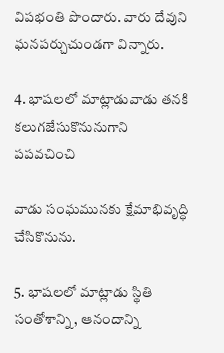విపభంతి పొందారు. వారు దేవుని ఘనపర్చుచుండగా విన్నారు.

4. భాషలలో మాట్లాడువాడు తనకి కలుగజేసుకొనునుగాని పపవచించి

వాడు సంఘమునకు క్షేమాభివృద్ధి చేసికొనును.

5. భాషలలో మాట్లాడు స్థితి సంతోశాన్ని, ఆనందాన్ని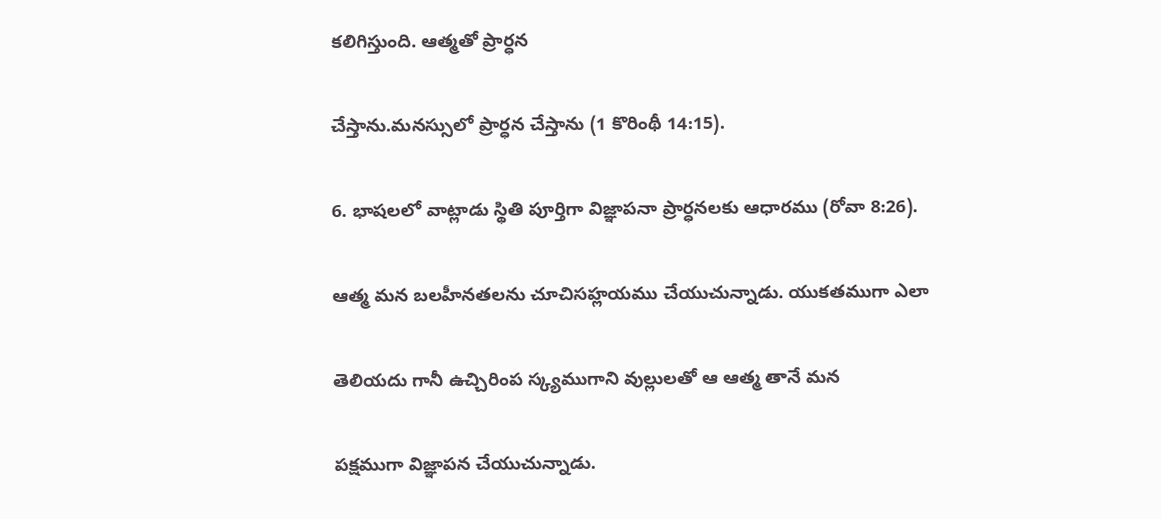కలిగిస్తుంది. ఆత్మతో ప్రార్ధన

చేస్తాను.మనస్సులో ప్రార్ధన చేస్తాను (1 కొరింథీ 14:15).

6. భాషలలో వాట్లాడు స్థితి పూర్తిగా విజ్ఞాపనా ప్రార్ధనలకు ఆధారము (రోవా 8:26).

ఆత్మ మన బలహీనతలను చూచిసహ్లయము చేయుచున్నాడు. యుకతముగా ఎలా

తెలియదు గానీ ఉచ్చిరింప స్క్యముగాని వుల్లులతో ఆ ఆత్మ తానే మన

పక్షముగా విజ్ఞాపన చేయుచున్నాడు.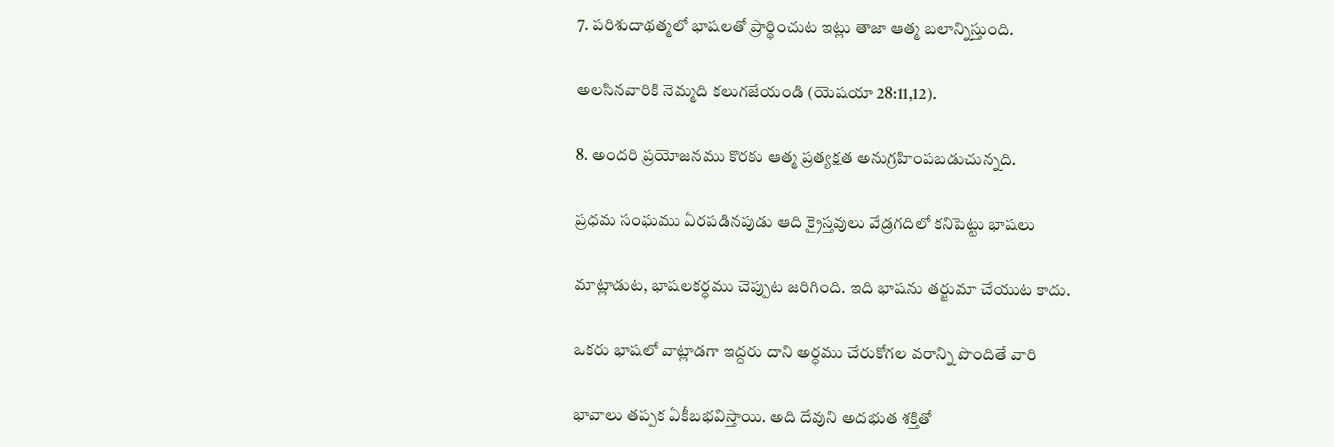7. పరిశుదాథత్మలో భాషలతో ప్రార్థించుట ఇట్లు తాజా ఆత్మ బలాన్నిస్తుంది.

అలసినవారికి నెమ్మది కలుగజేయండి (యెషయా 28:11,12).

8. అందరి ప్రయోజనము కొరకు ఆత్మ ప్రత్యక్షత అనుగ్రహింపబడుచున్నది.

ప్రధమ సంఘము ఏరపడినపుడు ఆది క్రైస్తవులు వేడ్రగదిలో కనిపెట్టు భాషలు

మాట్లాడుట, భాషలకర్ధము చెప్పుట జరిగింది. ఇది భాషను తర్జుమా చేయుట కాదు.

ఒకరు భాషలో వాట్లాడగా ఇద్దరు దాని అర్ధము చేరుకోగల వరాన్ని పొందితే వారి

భావాలు తప్పక ఏకీబభవిస్తాయి. అది దేవుని అదభుత శక్తితో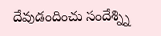దేవుడందించు సందేశ్న్ని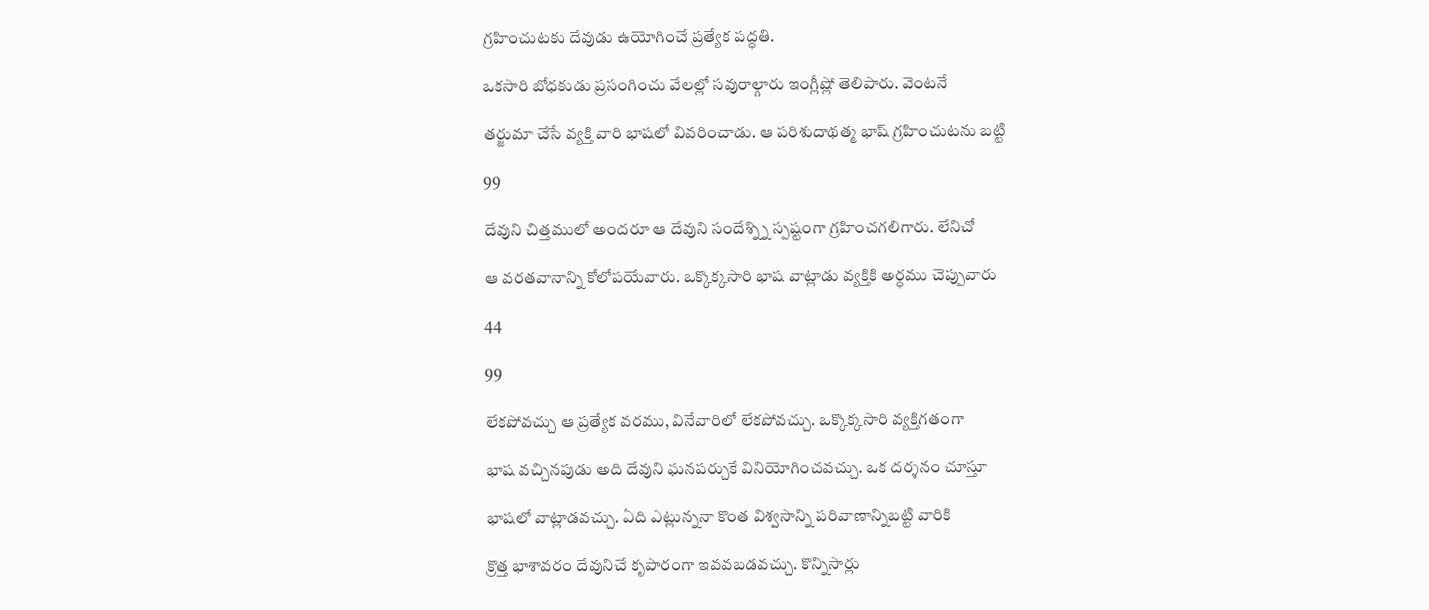గ్రహించుటకు దేవుడు ఉయోగించే ప్రత్యేక పద్ధతి.

ఒకసారి బోధకుడు ప్రసంగించు వేలల్లో సవురాల్గారు ఇంగ్లీష్లో తెలిపారు. వెంటనే

తర్జుమా చేసే వ్యక్తి వారి భాషలో వివరించాడు. ఆ పరిశుదాథత్మ భాష్ గ్రహించుటను బట్టి

99

దేవుని చిత్తములో అందరూ ఆ దేవుని సందేశ్న్ని స్పష్టంగా గ్రహించగలిగారు. లేనిచో

ఆ వరతవానాన్ని కోలోపయేవారు. ఒక్కొక్కసారి భాష వాట్లాడు వ్యక్తికి అర్ధము చెప్పువారు

44

99

లేకపోవచ్చు ఆ ప్రత్యేక వరము, వినేవారిలో లేకపోవచ్చు. ఒక్కొక్కసారి వ్యక్తిగతంగా

భాష వచ్చినపుడు అది దేవుని ఘనపర్చుకే వినియోగించవచ్చు. ఒక దర్శనం చూస్తూ

భాషలో వాట్లాడవచ్చు. ఏది ఎట్లున్ననా కొంత విశ్వసాన్ని పరివాణాన్నిబట్టి వారికి

క్రొత్త భాశావరం దేవునిచే కృపారంగా ఇవవబడవచ్చు. కొన్నిసార్లు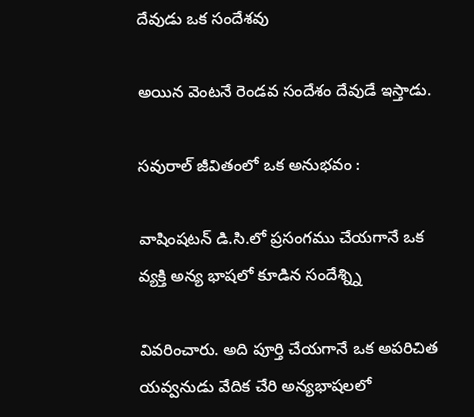దేవుడు ఒక సందేశవు

అయిన వెంటనే రెండవ సందేశం దేవుడే ఇస్తాడు.

సవురాల్ జీవితంలో ఒక అనుభవం :

వాషింషటన్ డి.సి.లో ప్రసంగము చేయగానే ఒక వ్యక్తి అన్య భాషలో కూడిన సందేశ్న్ని

వివరించారు. అది పూర్తి చేయగానే ఒక అపరిచిత యవ్వనుడు వేదిక చేరి అన్యభాషలలో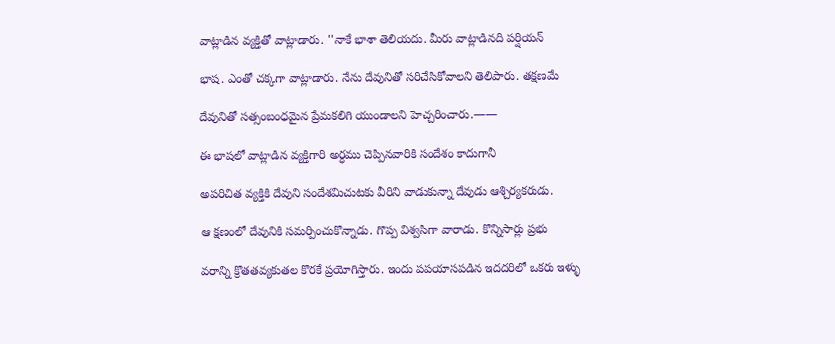వాట్లాడిన వ్యక్తితో వాట్లాడారు. ''నాకే భాశా తెలియదు. మీరు వాట్లాడినది పర్షియన్

భాష. ఎంతో చక్కగా వాట్లాడారు. నేను దేవునితో సరిచేసికోవాలని తెలిపారు. తక్షణమే

దేవునితో సత్సంబంధమైన ప్రేమకలిగి యుండాలని హెచ్చరించారు.——

ఈ భాషలో వాట్లాడిన వ్యక్తిగారి అర్ధము చెప్పినవారికి సందేశం కాదుగానీ

అపరిచిత వ్యక్తికి దేవుని సందేశమిచుటకు వీరిని వాడుకున్నా దేవుడు ఆశ్చిర్యకరుడు.

ఆ క్షణంలో దేవునికి సమర్పించుకొన్నాడు. గొప్ప విశ్వసిగా వారాడు. కొన్నిసార్లు ప్రభు

వరాన్ని క్రొతతవ్యకుతల కొరకే ప్రయోగిస్తారు. ఇందు పపయాసపడిన ఇదదరిలో ఒకరు ఇళ్ళు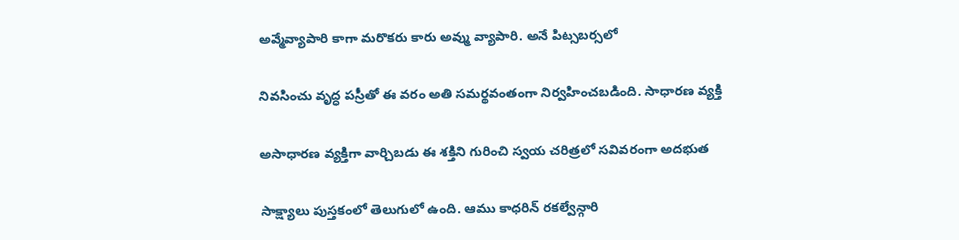అవ్మేవ్యాపారి కాగా మరొకరు కారు అవ్ము వ్యాపారి. అనే పిట్సబర్సలో

నివసించు వృద్ధ పస్రీతో ఈ వరం అతి సమర్థవంతంగా నిర్వహించబడింది. సాధారణ వ్యక్తి

అసాధారణ వ్యక్తిగా వార్చిబడు ఈ శక్తిని గురించి స్వయ చరిత్రలో సవివరంగా అదభుత

సాక్ష్యాలు పుస్తకంలో తెలుగులో ఉంది. ఆము కాధరిన్ రకల్వేన్గారి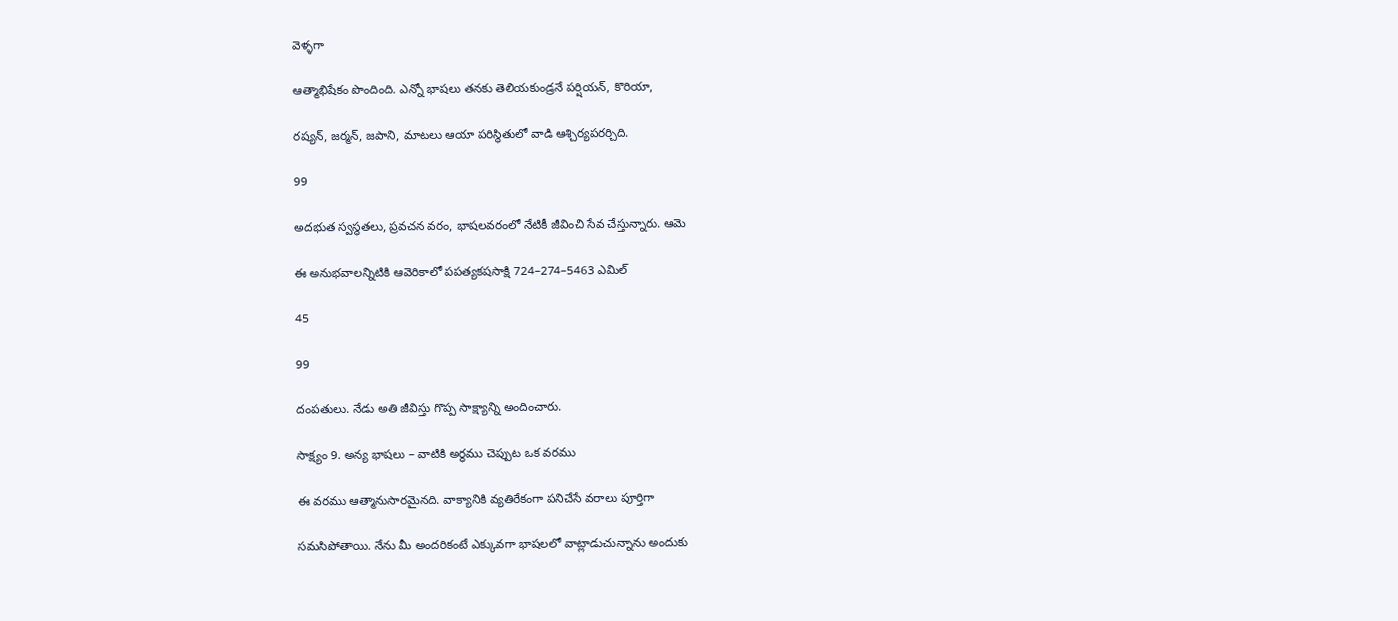వెళ్ళగా

ఆత్మాభిషేకం పొందింది. ఎన్నో భాషలు తనకు తెలియకుండ్రనే పర్షియన్, కొరియా,

రష్యన్, జర్మన్, జపాని, మాటలు ఆయా పరిస్థితులో వాడి ఆశ్చిర్యపరర్చిది.

99

అదభుత స్వస్థతలు, ప్రవచన వరం, భాషలవరంలో నేటికీ జీవించి సేవ చేస్తున్నారు. ఆమె

ఈ అనుభవాలన్నిటికి ఆవెరికాలో పపత్యకషసాక్షి 724–274–5463 ఎమిల్

45

99

దంపతులు. నేడు అతి జీవిస్తు గొప్ప సాక్ష్యాన్ని అందించారు.

సాక్ష్యం 9. అన్య భాషలు – వాటికి అర్ధము చెప్పుట ఒక వరము

ఈ వరము ఆత్మానుసారమైనది. వాక్యానికి వ్యతిరేకంగా పనిచేసే వరాలు పూర్తిగా

సమసిపోతాయి. నేను మీ అందరికంటే ఎక్కువగా భాషలలో వాట్లాడుచున్నాను అందుకు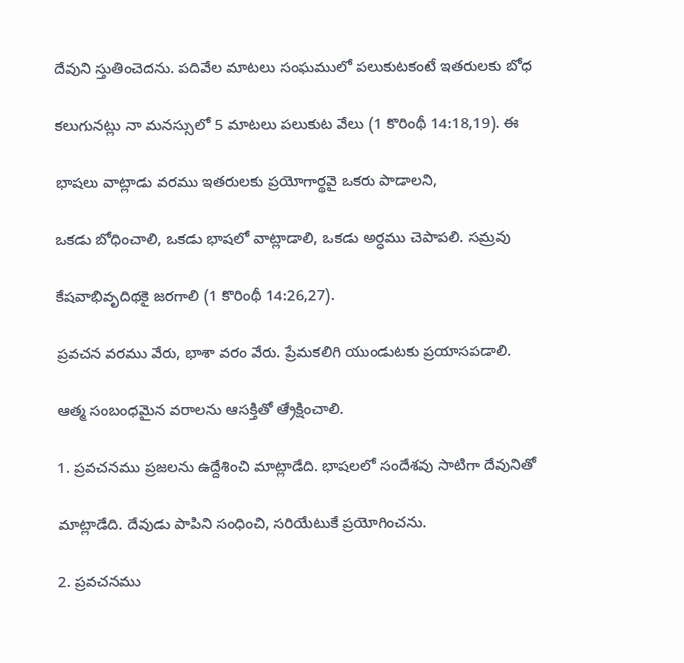దేవుని స్తుతించెదను. పదివేల మాటలు సంఘములో పలుకుటకంటే ఇతరులకు బోధ

కలుగునట్లు నా మనస్సులో 5 మాటలు పలుకుట వేలు (1 కొరింథీ 14:18,19). ఈ

భాషలు వాట్లాడు వరము ఇతరులకు ప్రయోగార్థవై ఒకరు పాడాలని,

ఒకడు బోధించాలి, ఒకడు భాషలో వాట్లాడాలి, ఒకడు అర్ధము చెపాపలి. సమ్రవు

కేషవాభివృదిథకై జరగాలి (1 కొరింథీ 14:26,27).

ప్రవచన వరము వేరు, భాశా వరం వేరు. ప్రేమకలిగి యుండుటకు ప్రయాసపడాలి.

ఆత్మ సంబంధమైన వరాలను ఆసక్తితో ఆ్రేక్షించాలి.

1. ప్రవచనము ప్రజలను ఉద్దేశించి మాట్లాడేది. భాషలలో సందేశవు సాటిగా దేవునితో

మాట్లాడేది. దేవుడు పాపిని సంధించి, సరియేటుకే ప్రయోగించను.

2. ప్రవచనము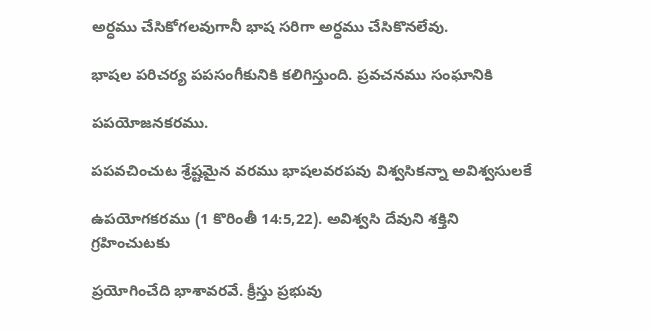అర్ధము చేసికోగలవుగానీ భాష సరిగా అర్ధము చేసికొనలేవు.

భాషల పరిచర్య పపసంగీకునికి కలిగిస్తుంది. ప్రవచనము సంఘానికి

పపయోజనకరము.

పపవచించుట శ్రేష్టమైన వరము భాషలవరపవు విశ్వసికన్నా అవిశ్వసులకే

ఉపయోగకరము (1 కొరింతీ 14:5,22). అవిశ్వసి దేవుని శక్తిని గ్రహించుటకు

ప్రయోగించేది భాశావరవే. క్రీస్తు ప్రభువు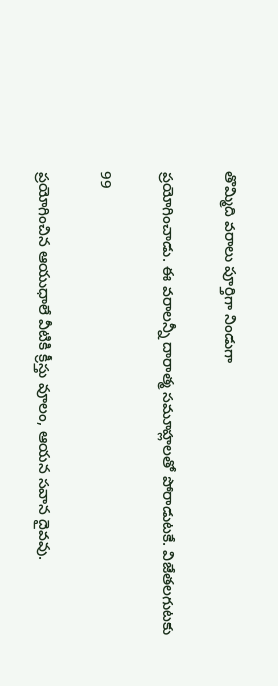తొమ్మిది వరాలు పూర్తిగా నిండుగా

ప్రయోగించాడు. ఈ వరాలన్నీ దారాత్మ సమూహ్లలతో పోరాడుటకే. విజేతలగుటకు

99

ప్రయోగించిన ఆయుధాలే వీటికి క్రీస్తు వూలం, ఆయన సవాన దైవవు.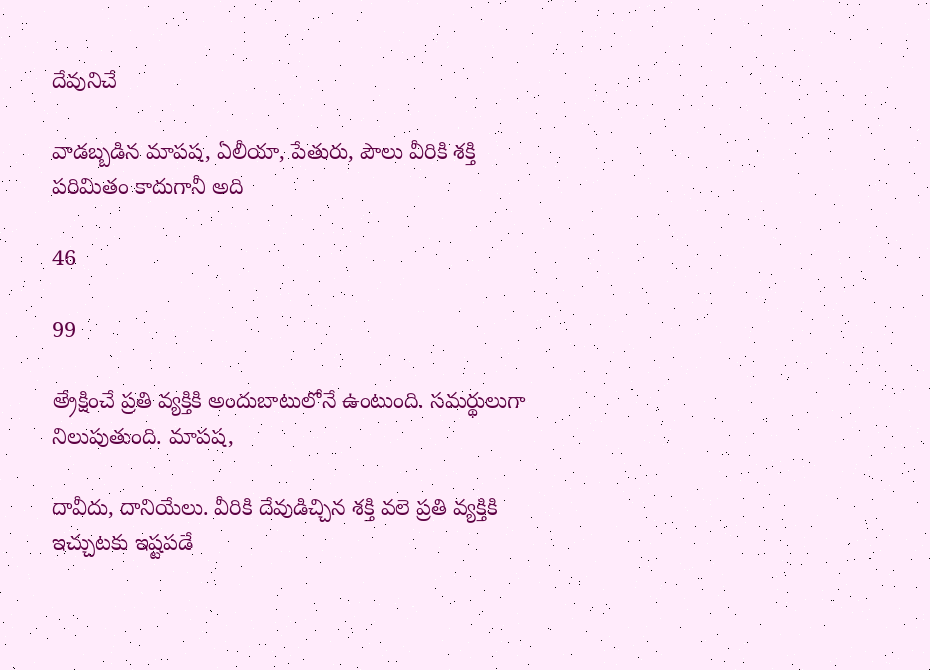దేవునిచే

వాడబ్బడిన మాపష, ఏలీయా, పేతురు, పౌలు వీరికి శక్తి పరిమితం కాదుగానీ అది

46

99

అ్రేక్షించే ప్రతి వ్యక్తికి అందుబాటులోనే ఉంటుంది. సమర్థులుగా నిలుపుతుంది. మాపష,

దావీదు, దానియేలు. వీరికి దేవుడిచ్చిన శక్తి వలె ప్రతి వ్యక్తికి ఇచ్చుటకు ఇష్టపడే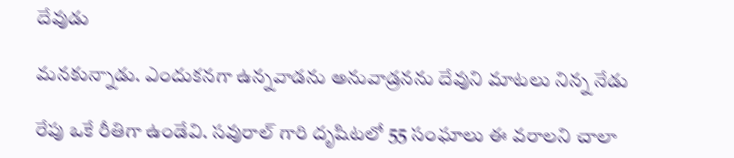దేవుడు

మనకున్నాడు. ఎందుకనగా ఉన్నవాడను అనువాడ్రనను దేవుని మాటలు నిన్న నేడు

రేపు ఒకే రీతిగా ఉండేవి. సవురాల్ గారి దృషిటలో 55 సంఘాలు ఈ వరాలని చాలా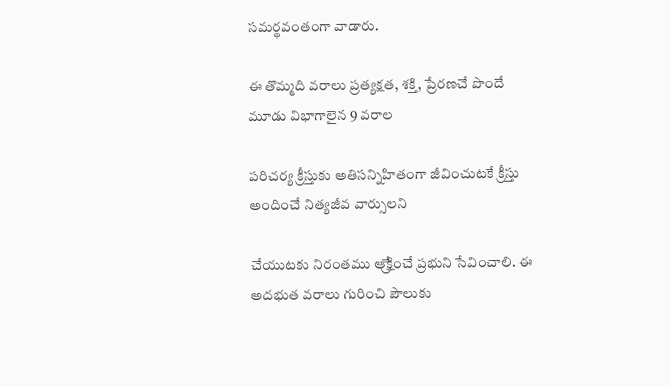సమర్థవంతంగా వాడారు.

ఈ తొమ్మది వరాలు ప్రత్యక్షత, శక్తి, ప్రేరణచే పొందే మూడు విభాగాలైన 9 వరాల

పరిచర్య క్రీస్తుకు అతిసన్నిహితంగా జీవించుటకే క్రీస్తు అందించే నిత్యజీవ వార్సులని

చేయుటకు నిరంతము ఆ్రేక్షించే ప్రభుని సేవించాలి. ఈ అదభుత వరాలు గురించి పౌలుకు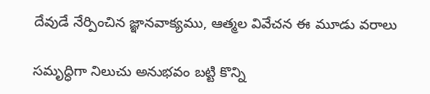దేవుడే నేర్పించిన జ్ఞానవాక్యము, ఆత్మల వివేచన ఈ మూడు వరాలు

సమృద్ధిగా నిలుచు అనుభవం బట్టి కొన్ని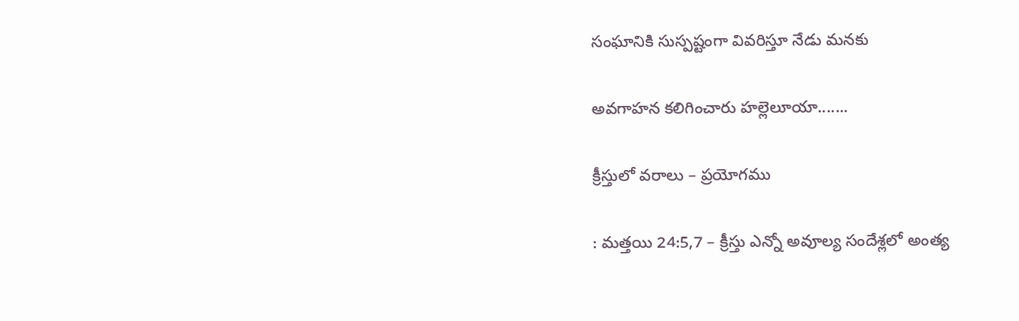సంఘానికి సుస్పష్టంగా వివరిస్తూ నేడు మనకు

అవగాహన కలిగించారు హల్లెలూయా.......

క్రీస్తులో వరాలు – ప్రయోగము

: మత్తయి 24:5,7 – క్రీస్తు ఎన్నో అవూల్య సందేశ్లలో అంత్య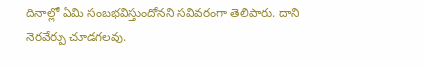దినాల్లో ఏమి సంబభవిస్తుందోనని సవివరంగా తెలిపారు. దాని నెరవేర్పు చూడగలవు.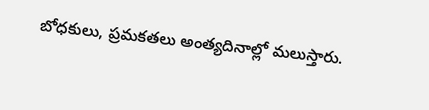బోధకులు, ప్రమకతలు అంత్యదినాల్లో మలుస్తారు.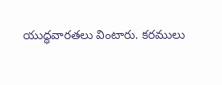యుద్ధవారతలు వింటారు. కరములు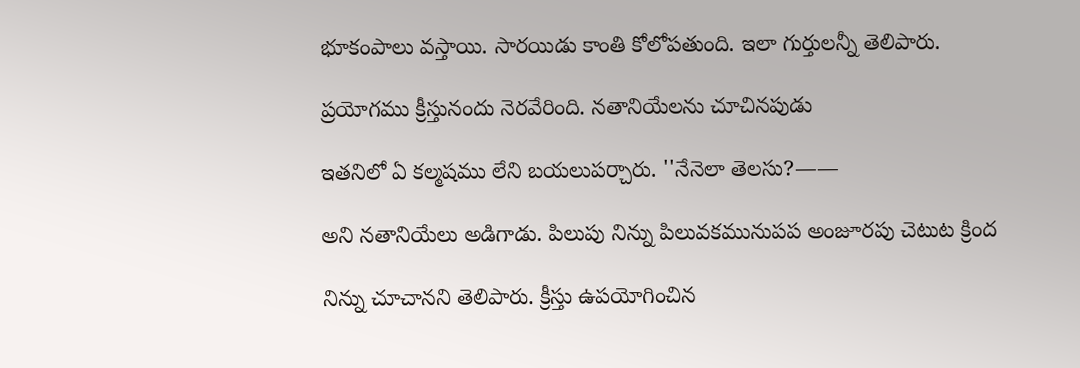భూకంపాలు వస్తాయి. సారయిడు కాంతి కోలోపతుంది. ఇలా గుర్తులన్నీ తెలిపారు.

ప్రయోగము క్రీస్తునందు నెరవేరింది. నతానియేలను చూచినపుడు

ఇతనిలో ఏ కల్మషము లేని బయలుపర్చారు. ''నేనెలా తెలసు?——

అని నతానియేలు అడిగాడు. పిలుపు నిన్ను పిలువకమునుపప అంజూరపు చెటుట క్రింద

నిన్ను చూచానని తెలిపారు. క్రీస్తు ఉపయోగించిన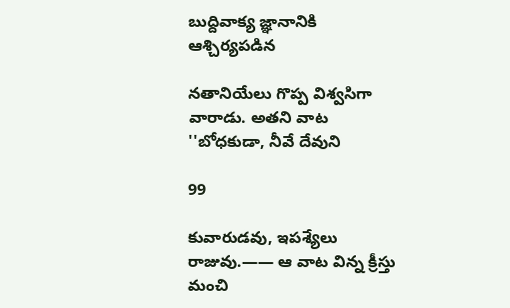బుద్దివాక్య జ్ఞానానికి ఆశ్చిర్యపడిన

నతానియేలు గొప్ప విశ్వసిగా వారాడు. అతని వాట ''బోధకుడా, నీవే దేవుని

99

కువారుడవు, ఇపశ్యేలు రాజువు.—— ఆ వాట విన్న క్రీస్తు మంచి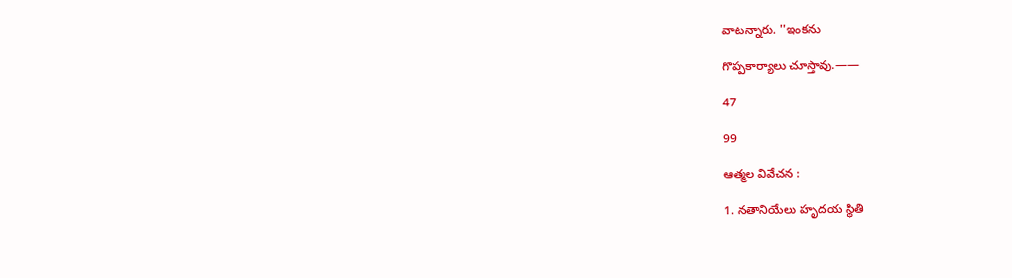వాటన్నారు. ''ఇంకను

గొప్పకార్యాలు చూస్తావు.——

47

99

ఆత్మల వివేచన :

1. నతానియేలు హృదయ స్థితి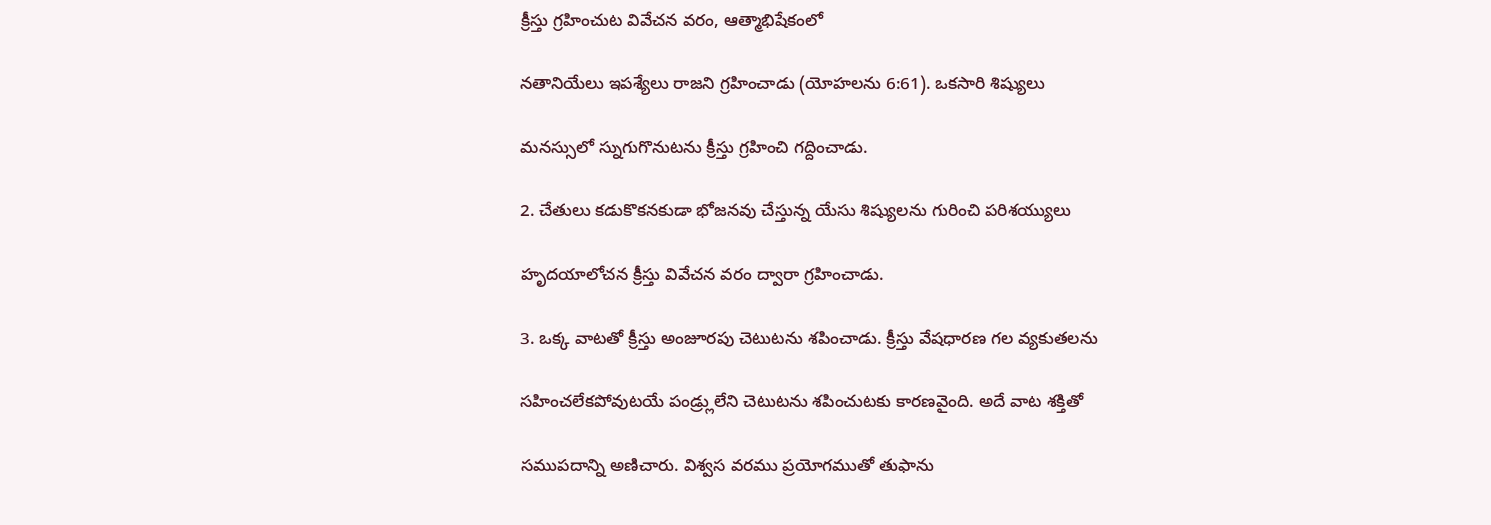క్రీస్తు గ్రహించుట వివేచన వరం, ఆత్మాభిషేకంలో

నతానియేలు ఇపశ్యేలు రాజని గ్రహించాడు (యోహలను 6:61). ఒకసారి శిష్యులు

మనస్సులో స్నుగుగొనుటను క్రీస్తు గ్రహించి గద్దించాడు.

2. చేతులు కడుకొకనకుడా భోజనవు చేస్తున్న యేసు శిష్యులను గురించి పరిశయ్యులు

హృదయాలోచన క్రీస్తు వివేచన వరం ద్వారా గ్రహించాడు.

3. ఒక్క వాటతో క్రీస్తు అంజూరపు చెటుటను శపించాడు. క్రీస్తు వేషధారణ గల వ్యకుతలను

సహించలేకపోవుటయే పండ్ర్లులేని చెటుటను శపించుటకు కారణవైంది. అదే వాట శక్తితో

సముపదాన్ని అణిచారు. విశ్వస వరము ప్రయోగముతో తుఫాను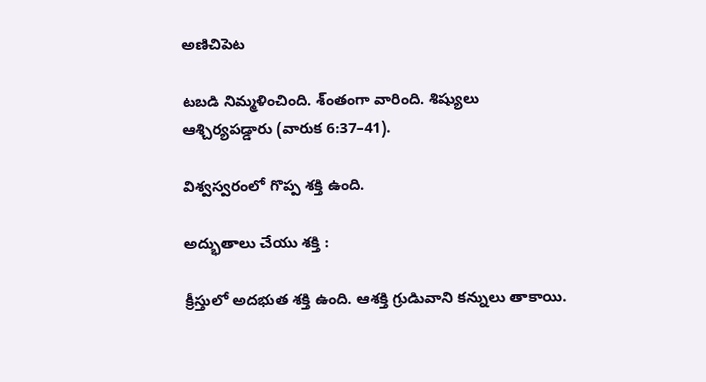అణిచిపెట

టబడి నిమ్మళించింది. శ్ంతంగా వారింది. శిష్యులు ఆశ్చిర్యపడ్డారు (వారుక 6:37–41).

విశ్వస్వరంలో గొప్ప శక్తి ఉంది.

అద్భుతాలు చేయు శక్తి :

క్రీస్తులో అదభుత శక్తి ఉంది. ఆశక్తి గ్రుడిువాని కన్నులు తాకాయి.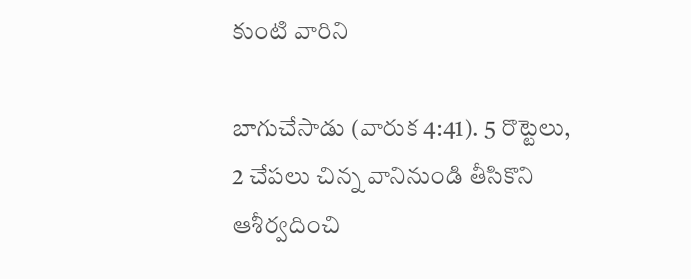కుంటి వారిని

బాగుచేసాడు (వారుక 4:41). 5 రొట్టెలు, 2 చేపలు చిన్న వానినుండి తీసికొని ఆశీర్వదించి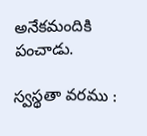అనేకమందికి పంచాడు.

స్వస్థతా వరము :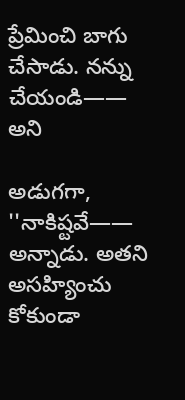ప్రేమించి బాగు చేసాడు. నన్ను చేయండి—— అని

అడుగగా, ''నాకిష్టవే—— అన్నాడు. అతని అసహ్యించు కోకుండా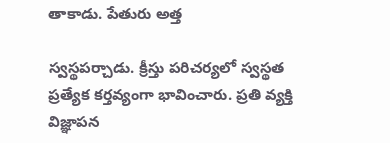తాకాడు. పేతురు అత్త

స్వస్థపర్చాడు. క్రీస్తు పరిచర్యలో స్వస్థత ప్రత్యేక కర్తవ్యంగా భావించారు. ప్రతి వ్యక్తి విజ్ఞాపన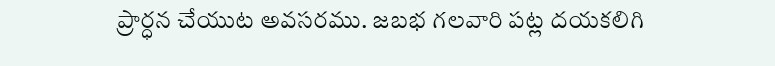ప్రార్ధన చేయుట అవసరము. జబభ గలవారి పట్ల దయకలిగి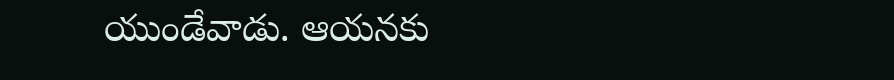యుండేవాడు. ఆయనకు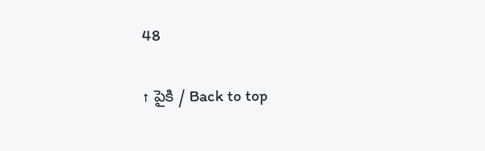48

↑ పైకి / Back to top